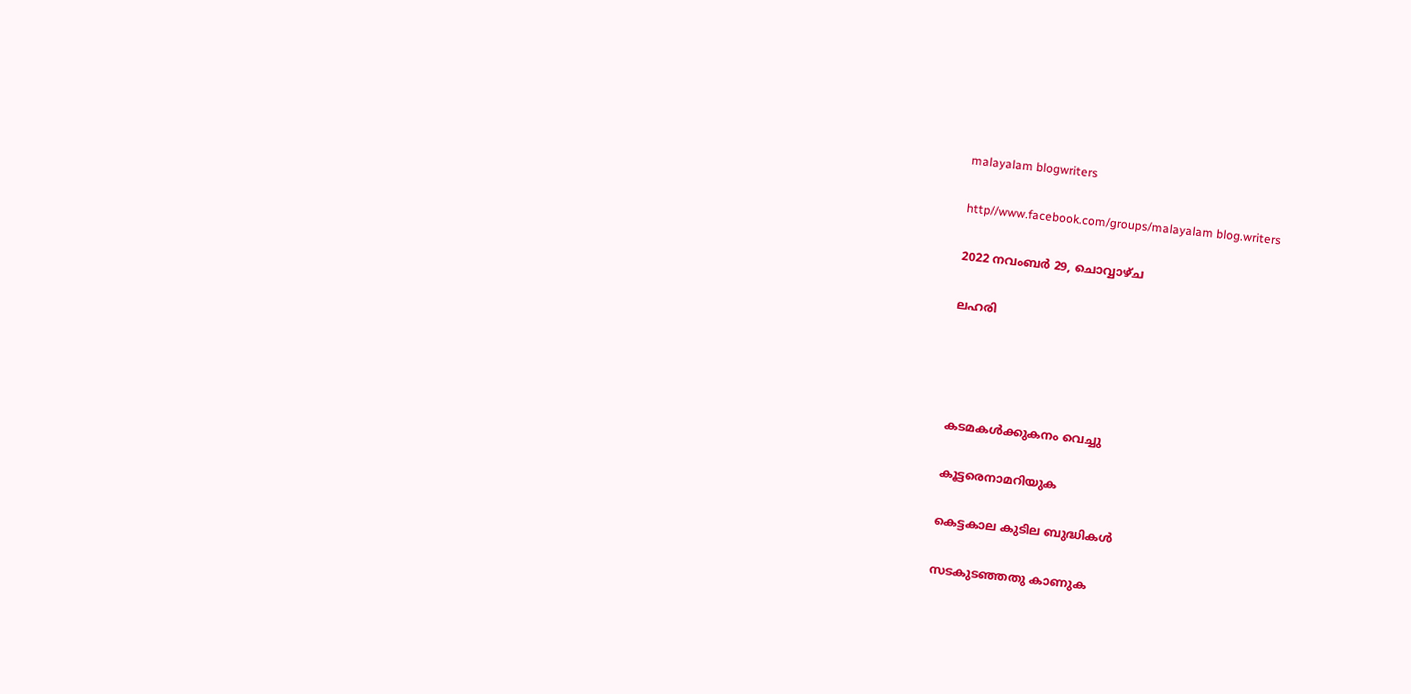malayalam blogwriters

http//www.facebook.com/groups/malayalam blog.writers

2022 നവംബർ 29, ചൊവ്വാഴ്ച

ലഹരി




കടമകൾക്കുകനം വെച്ചു

കൂട്ടരെനാമറിയുക

കെട്ടകാല കുടില ബുദ്ധികൾ

സടകുടഞ്ഞതു കാണുക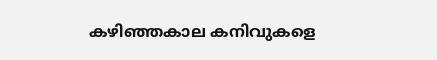കഴിഞ്ഞകാല കനിവുകളെ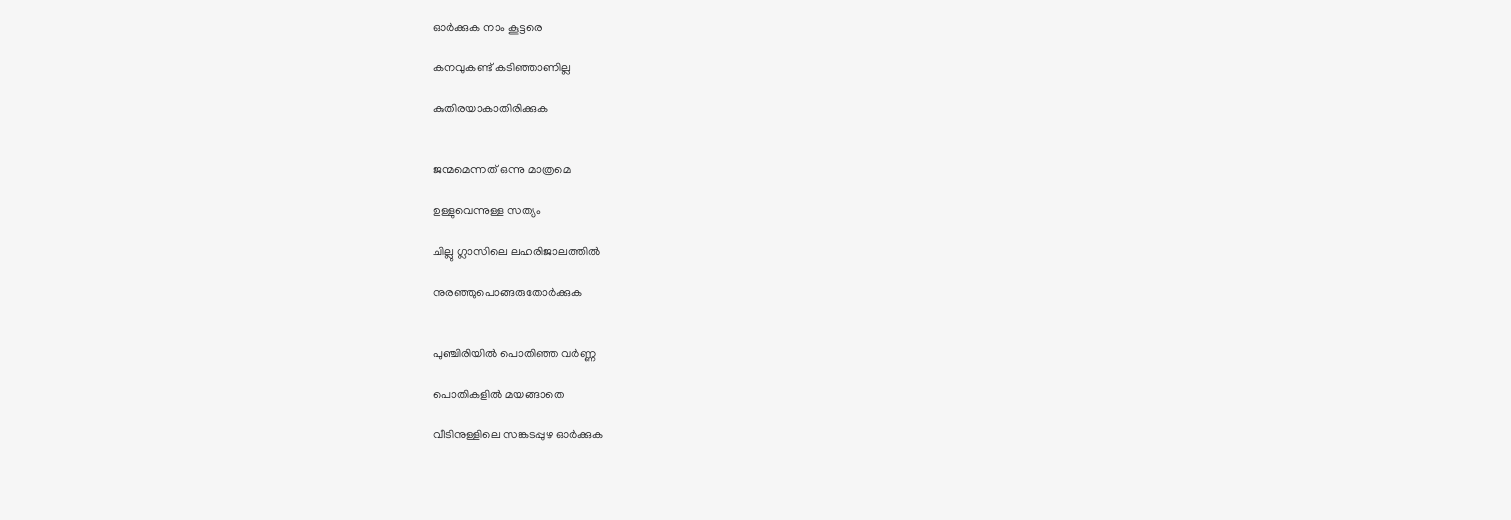ഓർക്കുക നാം കൂട്ടരെ

കനവുകണ്ട് കടിഞ്ഞാണില്ല

കുതിരയാകാതിരിക്കുക


ജന്മമെന്നത് ഒന്നു മാത്രമെ

ഉള്ളുവെന്നുള്ള സത്യം

ചില്ലു ഗ്ലാസിലെ ലഹരിജാലത്തിൽ

നുരഞ്ഞുപൊങ്ങരുതോർക്കുക


പുഞ്ചിരിയിൽ പൊതിഞ്ഞ വർണ്ണ

പൊതികളിൽ മയങ്ങാതെ

വീടിനുള്ളിലെ സങ്കടപ്പുഴ ഓർക്കുക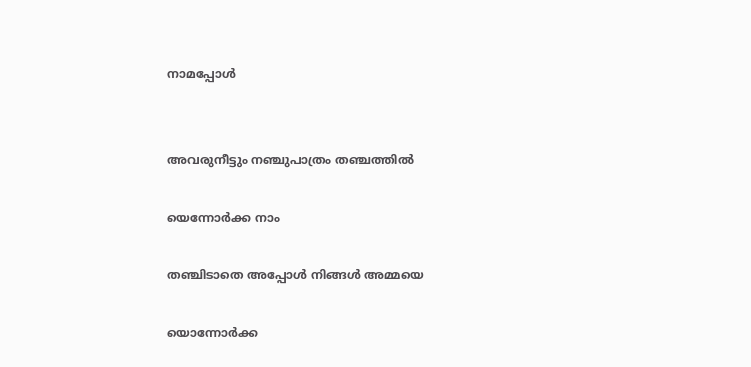നാമപ്പോൾ


അവരുനീട്ടും നഞ്ചുപാത്രം തഞ്ചത്തിൽ

യെന്നോർക്ക നാം

തഞ്ചിടാതെ അപ്പോൾ നിങ്ങൾ അമ്മയെ

യൊന്നോർക്ക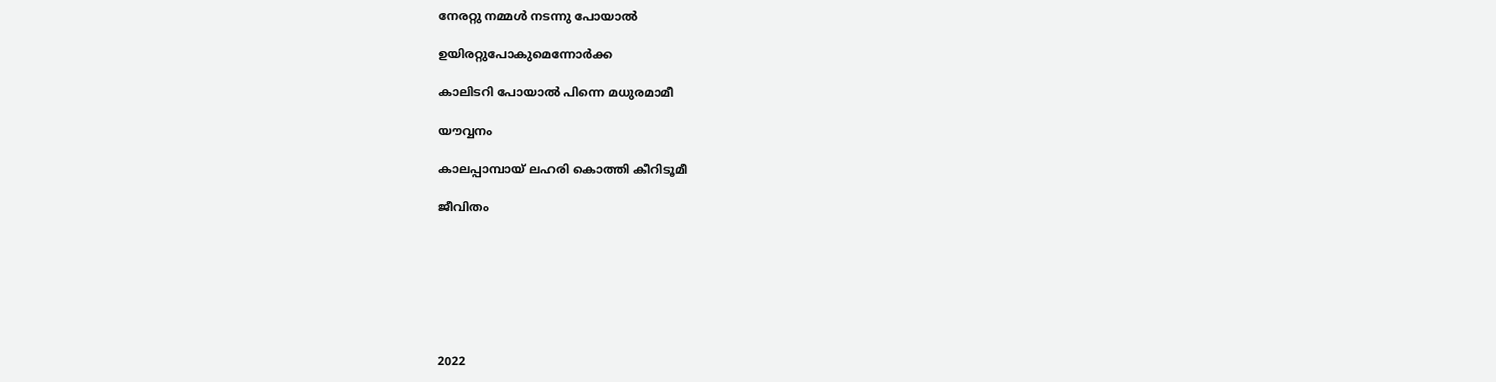നേരറ്റു നമ്മൾ നടന്നു പോയാൽ

ഉയിരറ്റുപോകുമെന്നോർക്ക

കാലിടറി പോയാൽ പിന്നെ മധുരമാമീ

യൗവ്വനം

കാലപ്പാമ്പായ് ലഹരി കൊത്തി കീറിടൂമീ

ജീവിതം







2022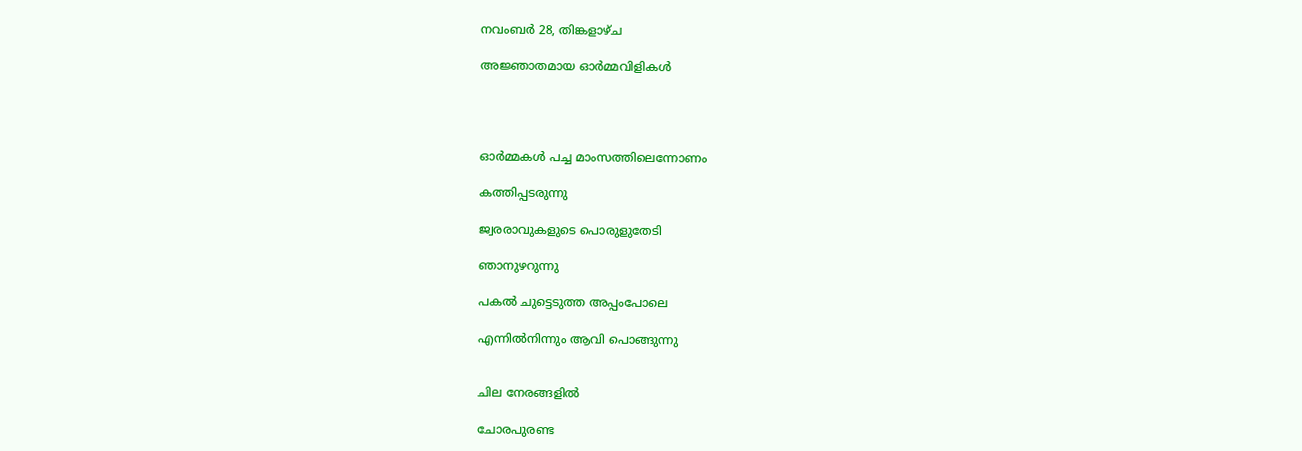നവംബർ 28, തിങ്കളാഴ്‌ച

അജ്ഞാതമായ ഓർമ്മവിളികൾ




ഓർമ്മകൾ പച്ച മാംസത്തിലെന്നോണം

കത്തിപ്പടരുന്നു

ജ്വരരാവുകളുടെ പൊരുളുതേടി

ഞാനുഴറുന്നു

പകൽ ചുട്ടെടുത്ത അപ്പംപോലെ

എന്നിൽനിന്നും ആവി പൊങ്ങുന്നു


ചില നേരങ്ങളിൽ

ചോരപുരണ്ട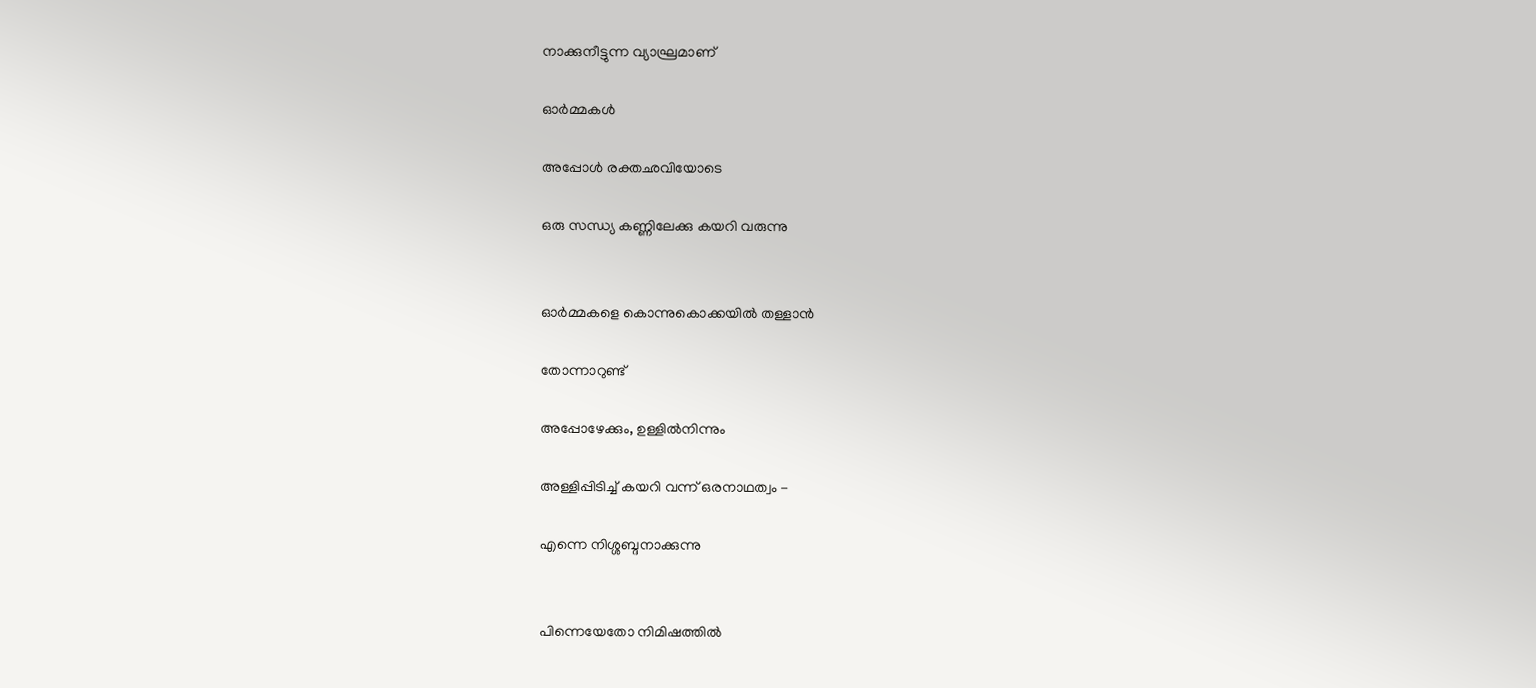നാക്കുനീട്ടുന്ന വ്യാഘ്രമാണ്

ഓർമ്മകൾ

അപ്പോൾ രക്തഛവിയോടെ

ഒരു സന്ധ്യ കണ്ണിലേക്കു കയറി വരുന്നു


ഓർമ്മകളെ കൊന്നുകൊക്കയിൽ തള്ളാൻ

തോന്നാറുണ്ട്

അപ്പോഴേക്കും, ഉള്ളിൽനിന്നും

അള്ളിപ്പിടിച്ച് കയറി വന്ന് ഒരനാഥത്വം -

എന്നെ നിശ്ശബ്ദനാക്കുന്നു


പിന്നെയേതോ നിമിഷത്തിൽ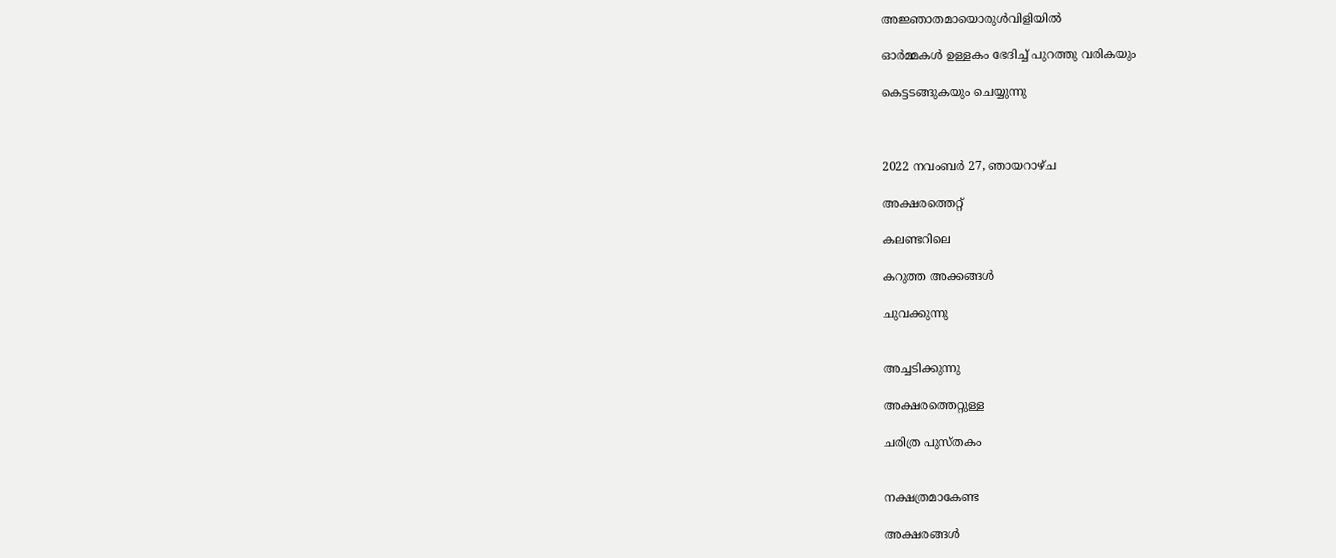അജ്ഞാതമായൊരുൾവിളിയിൽ

ഓർമ്മകൾ ഉള്ളകം ഭേദിച്ച് പുറത്തു വരികയും

കെട്ടടങ്ങുകയും ചെയ്യുന്നു



2022 നവംബർ 27, ഞായറാഴ്‌ച

അക്ഷരത്തെറ്റ്

കലണ്ടറിലെ

കറുത്ത അക്കങ്ങൾ

ചുവക്കുന്നു


അച്ചടിക്കുന്നു

അക്ഷരത്തെറ്റുള്ള

ചരിത്ര പുസ്തകം


നക്ഷത്രമാകേണ്ട

അക്ഷരങ്ങൾ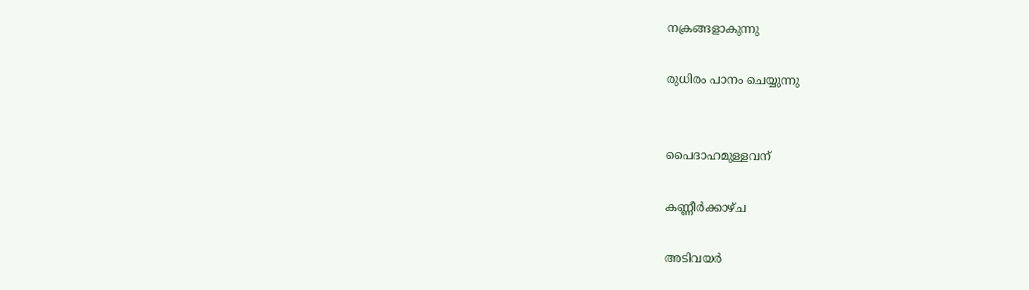നക്രങ്ങളാകുന്നു

രുധിരം പാനം ചെയ്യുന്നു


പൈദാഹമുള്ളവന്

കണ്ണീർക്കാഴ്ച

അടിവയർ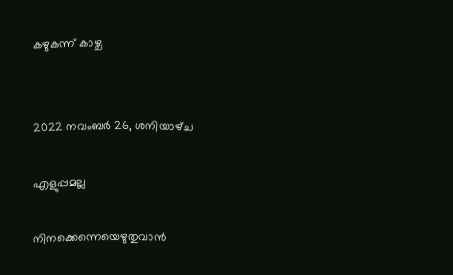കഴുകന്ന് കാഴ്ച


2022 നവംബർ 26, ശനിയാഴ്‌ച

എളുപ്പമല്ല

നിനക്കെന്നെയെഴുതുവാൻ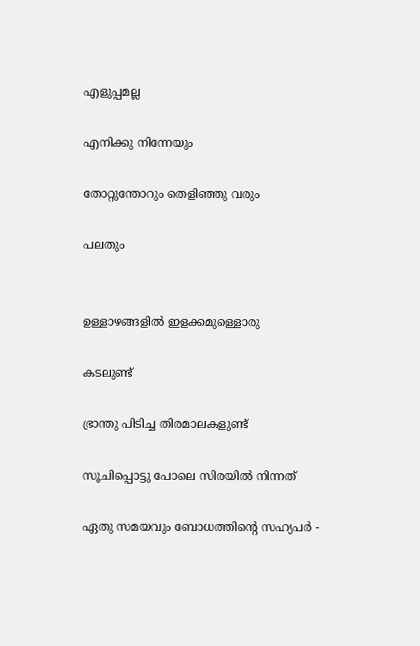എളുപ്പമല്ല

എനിക്കു നിന്നേയും

തോറ്റുന്തോറും തെളിഞ്ഞു വരും

പലതും


ഉള്ളാഴങ്ങളിൽ ഇളക്കമുള്ളൊരു

കടലുണ്ട്

ഭ്രാന്തു പിടിച്ച തിരമാലകളുണ്ട്

സൂചിപ്പൊട്ടു പോലെ സിരയിൽ നിന്നത്

ഏതു സമയവും ബോധത്തിൻ്റെ സഹ്യപർ -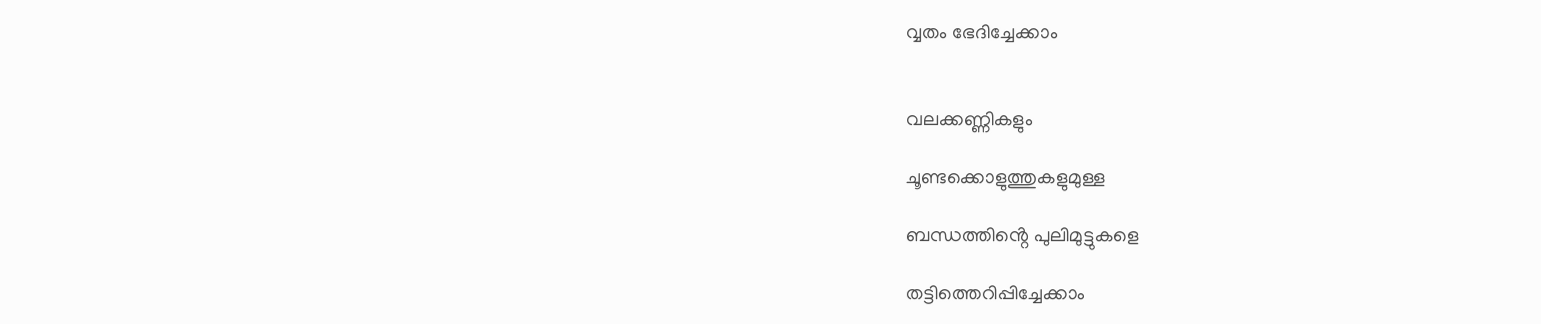വ്വതം ഭേദിച്ചേക്കാം


വലക്കണ്ണികളും

ചൂണ്ടക്കൊളുത്തുകളുമുള്ള

ബന്ധത്തിൻ്റെ പുലിമുട്ടുകളെ

തട്ടിത്തെറിപ്പിച്ചേക്കാം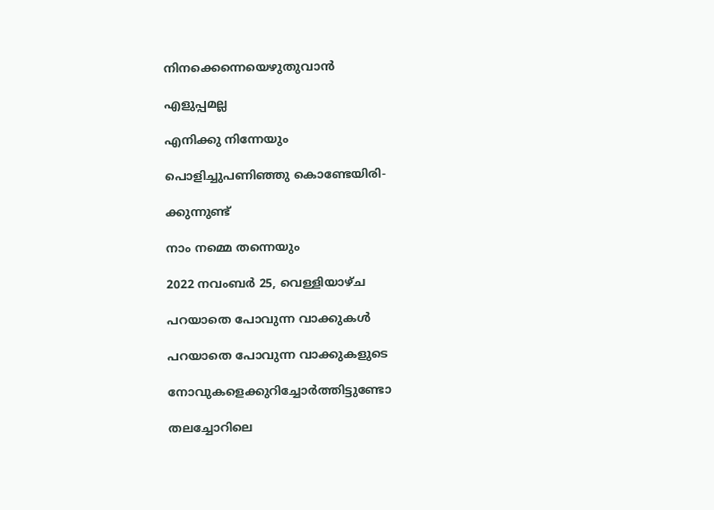നിനക്കെന്നെയെഴുതുവാൻ

എളുപ്പമല്ല

എനിക്കു നിന്നേയും

പൊളിച്ചുപണിഞ്ഞു കൊണ്ടേയിരി-

ക്കുന്നുണ്ട്

നാം നമ്മെ തന്നെയും

2022 നവംബർ 25, വെള്ളിയാഴ്‌ച

പറയാതെ പോവുന്ന വാക്കുകൾ

പറയാതെ പോവുന്ന വാക്കുകളുടെ

നോവുകളെക്കുറിച്ചോർത്തിട്ടുണ്ടോ

തലച്ചോറിലെ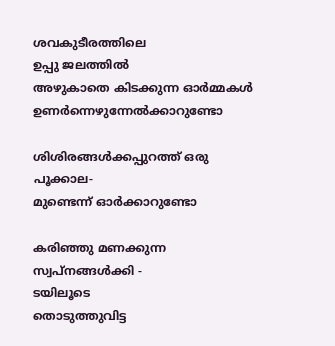ശവകുടീരത്തിലെ
ഉപ്പു ജലത്തിൽ
അഴുകാതെ കിടക്കുന്ന ഓർമ്മകൾ
ഉണർന്നെഴുന്നേൽക്കാറുണ്ടോ

ശിശിരങ്ങൾക്കപ്പുറത്ത് ഒരു പൂക്കാല-
മുണ്ടെന്ന് ഓർക്കാറുണ്ടോ

കരിഞ്ഞു മണക്കുന്ന സ്വപ്നങ്ങൾക്കി -
ടയിലൂടെ
തൊടുത്തുവിട്ട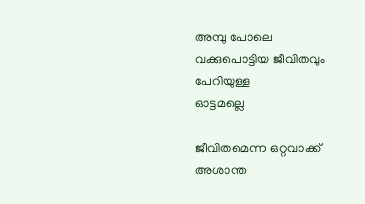അമ്പു പോലെ
വക്കുപൊട്ടിയ ജീവിതവും പേറിയുള്ള
ഓട്ടമല്ലെ

ജീവിതമെന്ന ഒറ്റവാക്ക്
അശാന്ത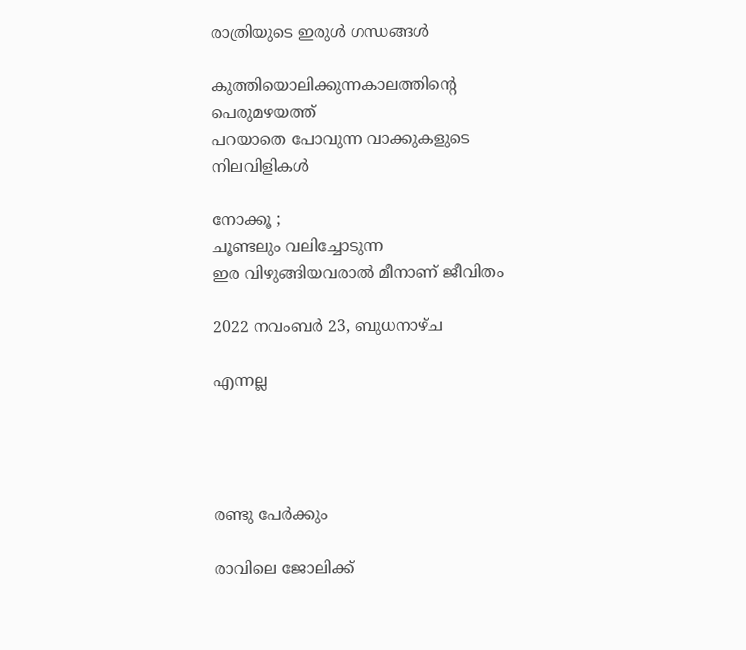രാത്രിയുടെ ഇരുൾ ഗന്ധങ്ങൾ

കുത്തിയൊലിക്കുന്നകാലത്തിൻ്റെ
പെരുമഴയത്ത്
പറയാതെ പോവുന്ന വാക്കുകളുടെ
നിലവിളികൾ

നോക്കൂ ;
ചൂണ്ടലും വലിച്ചോടുന്ന
ഇര വിഴുങ്ങിയവരാൽ മീനാണ് ജീവിതം

2022 നവംബർ 23, ബുധനാഴ്‌ച

എന്നല്ല




രണ്ടു പേർക്കും

രാവിലെ ജോലിക്ക്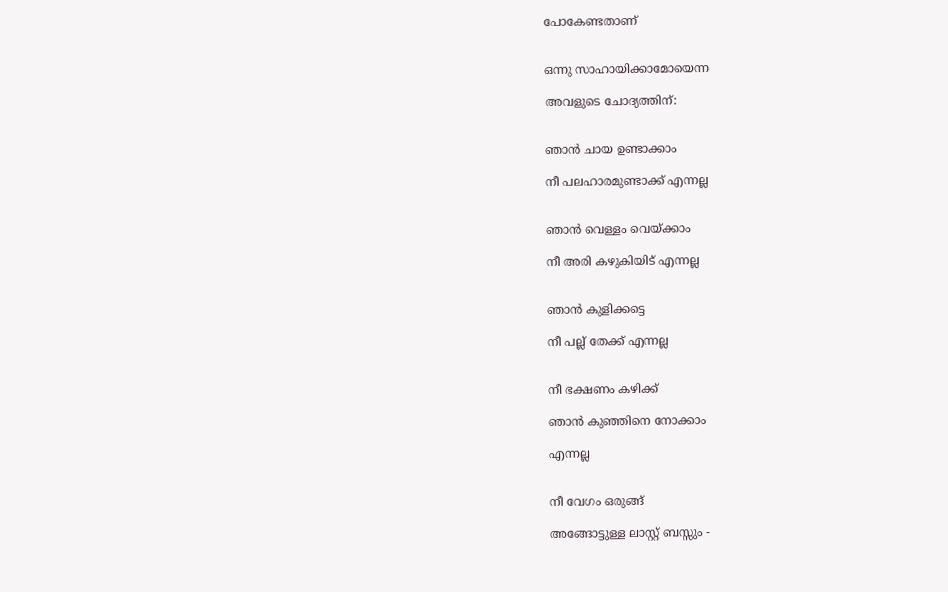പോകേണ്ടതാണ്


ഒന്നു സാഹായിക്കാമോയെന്ന

അവളുടെ ചോദ്യത്തിന്:


ഞാൻ ചായ ഉണ്ടാക്കാം

നീ പലഹാരമുണ്ടാക്ക് എന്നല്ല


ഞാൻ വെള്ളം വെയ്ക്കാം

നീ അരി കഴുകിയിട് എന്നല്ല


ഞാൻ കുളിക്കട്ടെ

നീ പല്ല് തേക്ക് എന്നല്ല


നീ ഭക്ഷണം കഴിക്ക്

ഞാൻ കുഞ്ഞിനെ നോക്കാം

എന്നല്ല


നീ വേഗം ഒരുങ്ങ്

അങ്ങോട്ടുള്ള ലാസ്റ്റ് ബസ്സും -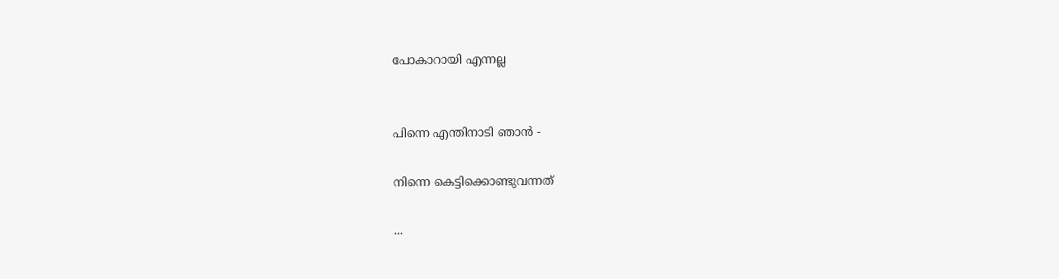പോകാറായി എന്നല്ല


പിന്നെ എന്തിനാടി ഞാൻ -

നിന്നെ കെട്ടിക്കൊണ്ടുവന്നത്

...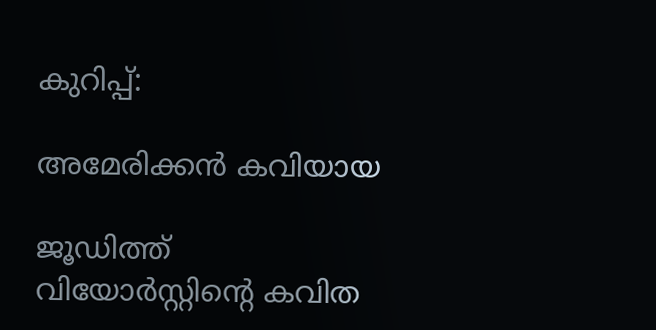കുറിപ്പ്:

അമേരിക്കൻ കവിയായ

ജൂഡിത്ത് വിയോർസ്റ്റിൻ്റെ കവിത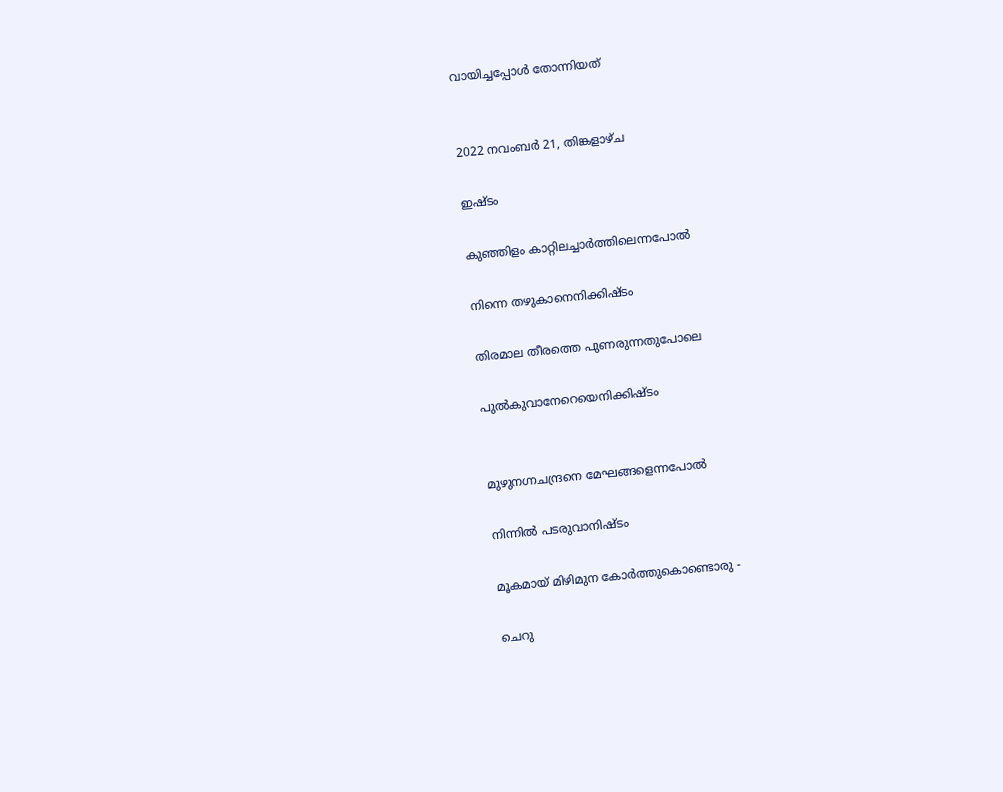വായിച്ചപ്പോൾ തോന്നിയത്


2022 നവംബർ 21, തിങ്കളാഴ്‌ച

ഇഷ്ടം

കുഞ്ഞിളം കാറ്റിലച്ചാർത്തിലെന്നപോൽ

നിന്നെ തഴുകാനെനിക്കിഷ്ടം

തിരമാല തീരത്തെ പുണരുന്നതുപോലെ

പുൽകുവാനേറെയെനിക്കിഷ്ടം


മുഴുനഗ്നചന്ദ്രനെ മേഘങ്ങളെന്നപോൽ

നിന്നിൽ പടരുവാനിഷ്ടം

മൂകമായ് മിഴിമുന കോർത്തുകൊണ്ടൊരു -

ചെറു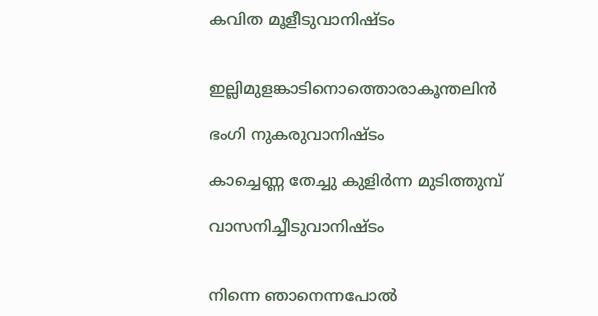കവിത മൂളീടുവാനിഷ്ടം


ഇല്ലിമുളങ്കാടിനൊത്തൊരാകൂന്തലിൻ

ഭംഗി നുകരുവാനിഷ്ടം

കാച്ചെണ്ണ തേച്ചു കുളിർന്ന മുടിത്തുമ്പ്

വാസനിച്ചീടുവാനിഷ്ടം


നിന്നെ ഞാനെന്നപോൽ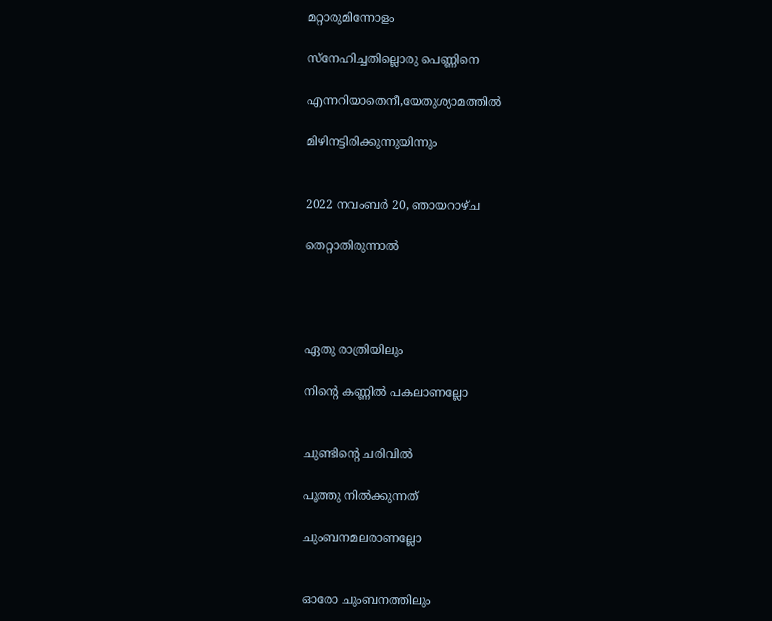മറ്റാരുമിന്നോളം

സ്നേഹിച്ചതില്ലൊരു പെണ്ണിനെ

എന്നറിയാതെനീ,യേതുശ്യാമത്തിൽ

മിഴിനട്ടിരിക്കുന്നുയിന്നും


2022 നവംബർ 20, ഞായറാഴ്‌ച

തെറ്റാതിരുന്നാൽ




ഏതു രാത്രിയിലും

നിൻ്റെ കണ്ണിൽ പകലാണല്ലോ


ചുണ്ടിൻ്റെ ചരിവിൽ

പൂത്തു നിൽക്കുന്നത്

ചുംബനമലരാണല്ലോ


ഓരോ ചുംബനത്തിലും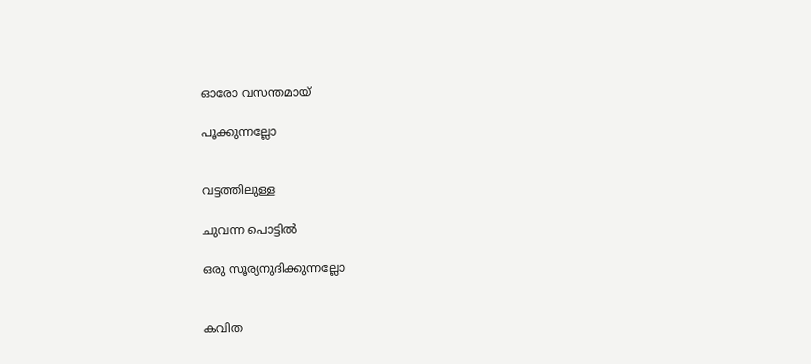ഓരോ വസന്തമായ്

പൂക്കുന്നല്ലോ


വട്ടത്തിലുള്ള

ചുവന്ന പൊട്ടിൽ

ഒരു സൂര്യനുദിക്കുന്നല്ലോ


കവിത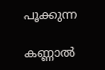പൂക്കുന്ന

കണ്ണാൽ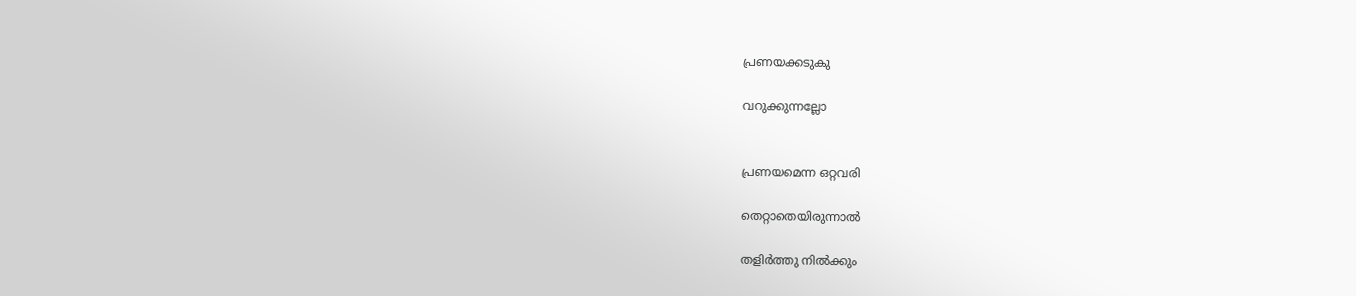പ്രണയക്കടുകു

വറുക്കുന്നല്ലോ


പ്രണയമെന്ന ഒറ്റവരി

തെറ്റാതെയിരുന്നാൽ

തളിർത്തു നിൽക്കും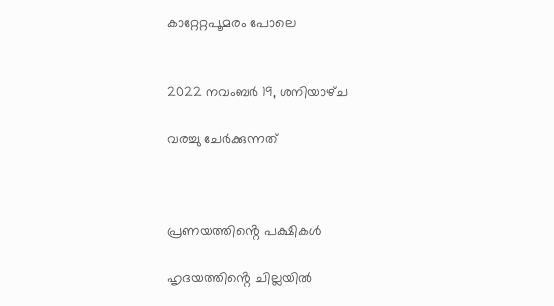കാറ്റേറ്റപൂമരം പോലെ


2022 നവംബർ 19, ശനിയാഴ്‌ച

വരച്ചു ചേർക്കുന്നത്



പ്രണയത്തിൻ്റെ പക്ഷികൾ

ഹൃദയത്തിൻ്റെ ചില്ലയിൽ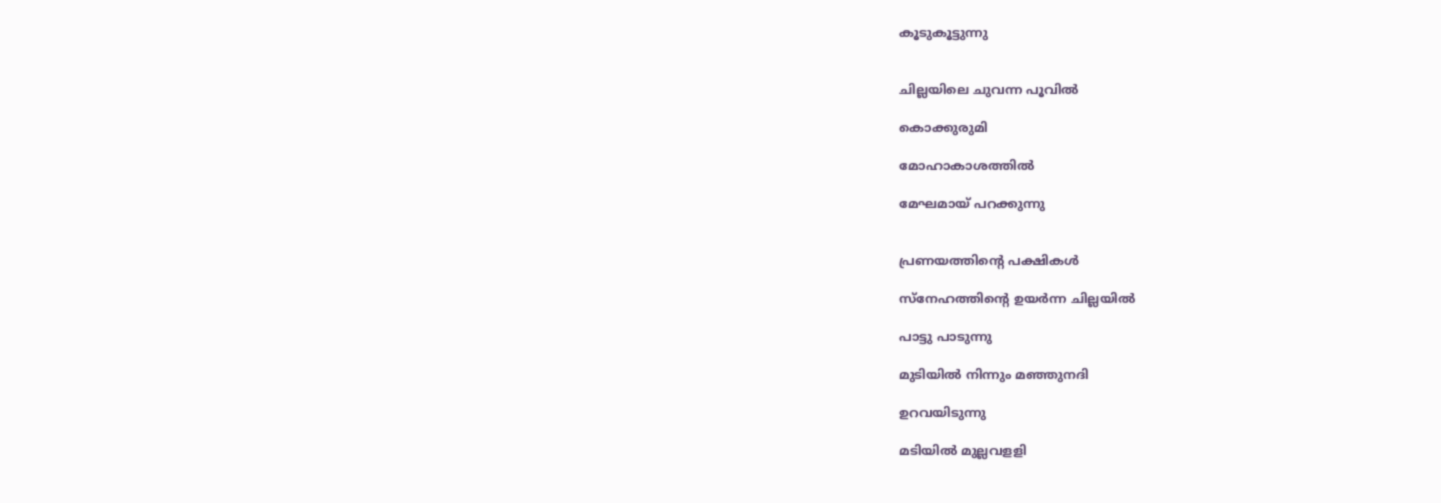കൂടുകൂട്ടുന്നു


ചില്ലയിലെ ചുവന്ന പൂവിൽ

കൊക്കുരുമി

മോഹാകാശത്തിൽ

മേഘമായ് പറക്കുന്നു


പ്രണയത്തിൻ്റെ പക്ഷികൾ

സ്നേഹത്തിൻ്റെ ഉയർന്ന ചില്ലയിൽ

പാട്ടു പാടുന്നു

മുടിയിൽ നിന്നും മഞ്ഞുനദി

ഉറവയിടുന്നു

മടിയിൽ മുല്ലവളളി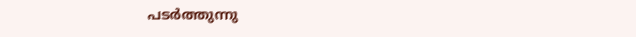പടർത്തുന്നു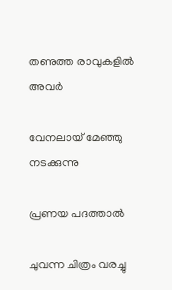തണുത്ത രാവുകളിൽ അവർ

വേനലായ് മേഞ്ഞു നടക്കുന്നു

പ്രണയ പദത്താൽ

ചുവന്ന ചിത്രം വരച്ചു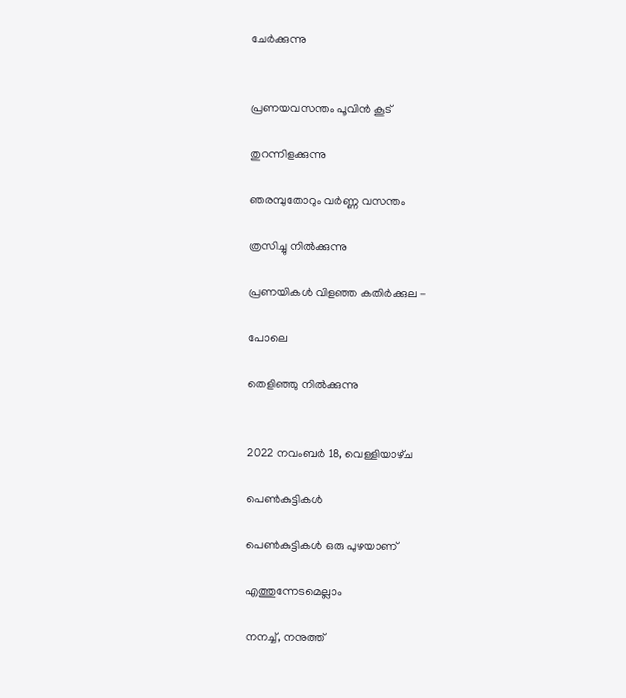ചേർക്കുന്നു


പ്രണയവസന്തം പൂവിൻ കൂട്

തുറന്നിളക്കുന്നു

ഞരമ്പുതോറും വർണ്ണ വസന്തം

ത്രസിച്ചു നിൽക്കുന്നു

പ്രണയികൾ വിളഞ്ഞ കതിർക്കുല -

പോലെ

തെളിഞ്ഞു നിൽക്കുന്നു


2022 നവംബർ 18, വെള്ളിയാഴ്‌ച

പെൺകുട്ടികൾ

പെൺകുട്ടികൾ ഒരു പുഴയാണ്

എത്തുന്നേടമെല്ലാം

നനച്ച്, നനുത്ത്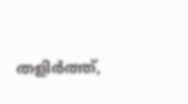തളിർത്ത്,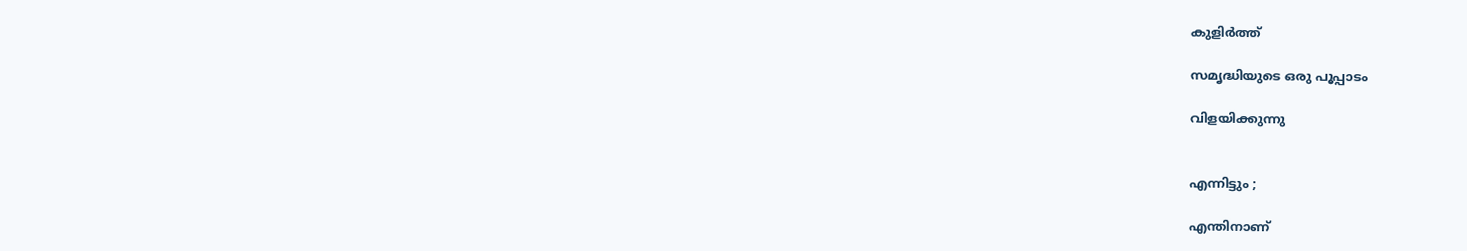കുളിർത്ത്

സമൃദ്ധിയുടെ ഒരു പൂപ്പാടം

വിളയിക്കുന്നു


എന്നിട്ടും ;

എന്തിനാണ്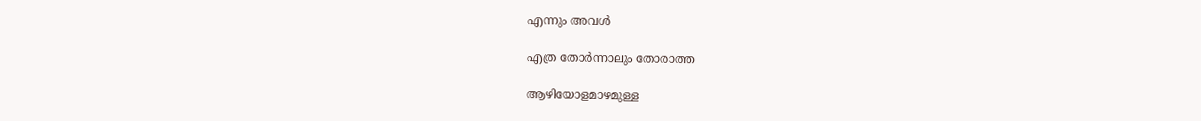എന്നും അവൾ

എത്ര തോർന്നാലും തോരാത്ത

ആഴിയോളമാഴമുള്ള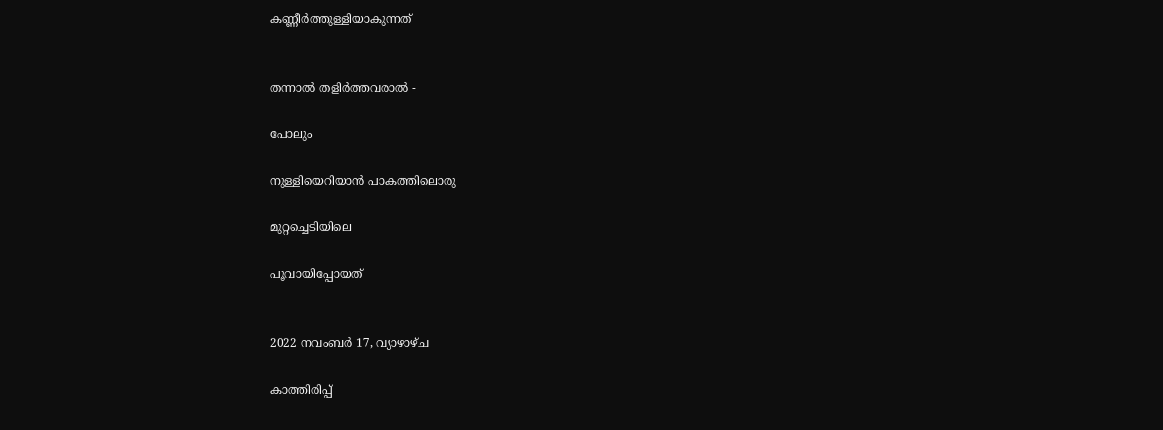കണ്ണീർത്തുള്ളിയാകുന്നത്


തന്നാൽ തളിർത്തവരാൽ -

പോലും

നുള്ളിയെറിയാൻ പാകത്തിലൊരു

മുറ്റച്ചെടിയിലെ

പൂവായിപ്പോയത്


2022 നവംബർ 17, വ്യാഴാഴ്‌ച

കാത്തിരിപ്പ്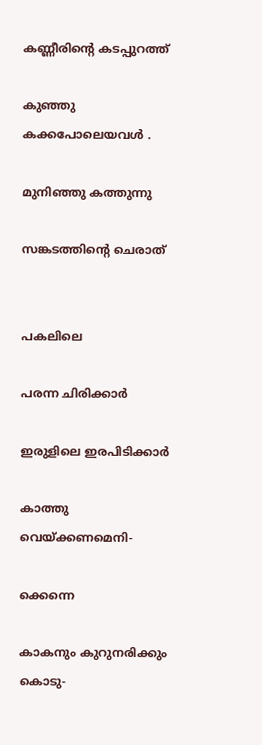കണ്ണീരിൻ്റെ കടപ്പുറത്ത്

കുഞ്ഞു കക്കപോലെയവൾ .

മുനിഞ്ഞു കത്തുന്നു

സങ്കടത്തിൻ്റെ ചെരാത്


പകലിലെ

പരന്ന ചിരിക്കാർ

ഇരുളിലെ ഇരപിടിക്കാർ

കാത്തു വെയ്ക്കണമെനി-

ക്കെന്നെ

കാകനും കുറുനരിക്കും കൊടു-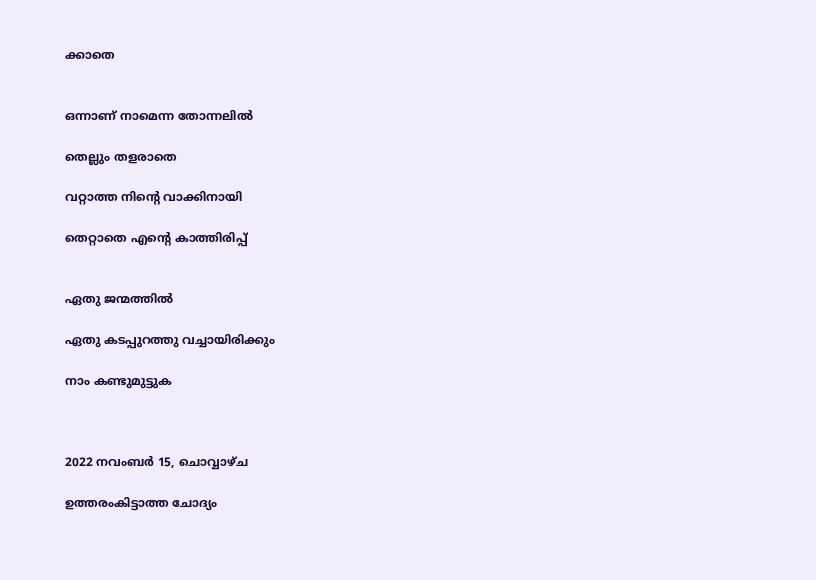ക്കാതെ


ഒന്നാണ് നാമെന്ന തോന്നലിൽ

തെല്ലും തളരാതെ

വറ്റാത്ത നിൻ്റെ വാക്കിനായി

തെറ്റാതെ എൻ്റെ കാത്തിരിപ്പ്


ഏതു ജന്മത്തിൽ

ഏതു കടപ്പുറത്തു വച്ചായിരിക്കും

നാം കണ്ടുമുട്ടുക



2022 നവംബർ 15, ചൊവ്വാഴ്ച

ഉത്തരംകിട്ടാത്ത ചോദ്യം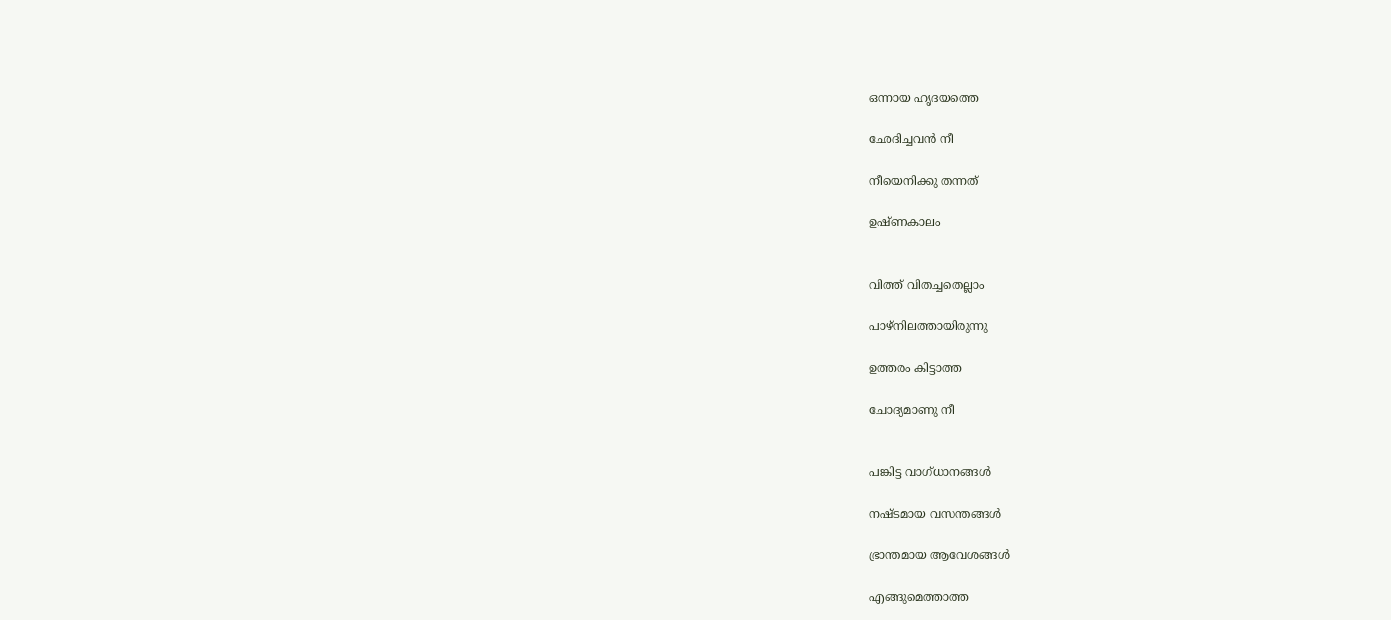ഒന്നായ ഹൃദയത്തെ

ഛേദിച്ചവൻ നീ

നീയെനിക്കു തന്നത്

ഉഷ്ണകാലം


വിത്ത് വിതച്ചതെല്ലാം

പാഴ്നിലത്തായിരുന്നു

ഉത്തരം കിട്ടാത്ത

ചോദ്യമാണു നീ


പങ്കിട്ട വാഗ്ധാനങ്ങൾ

നഷ്ടമായ വസന്തങ്ങൾ

ഭ്രാന്തമായ ആവേശങ്ങൾ

എങ്ങുമെത്താത്ത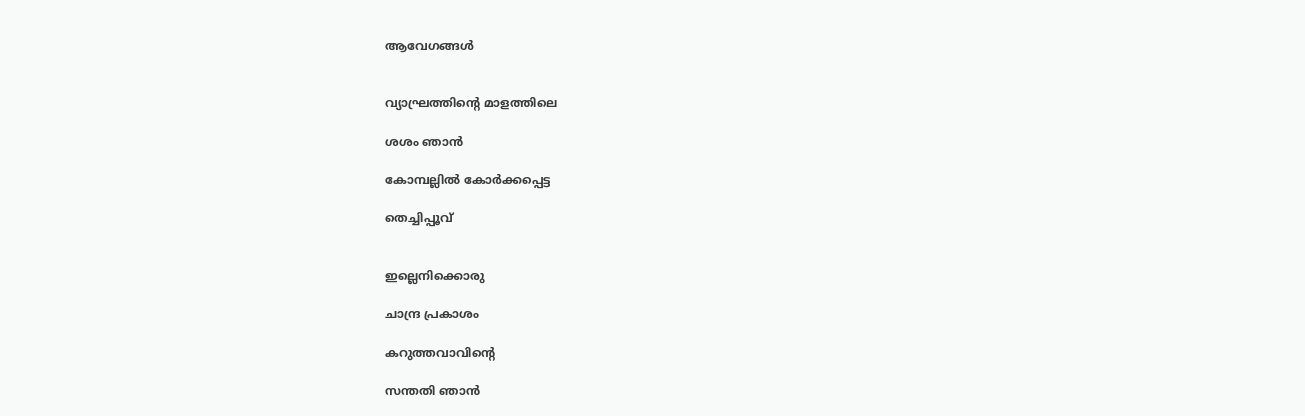ആവേഗങ്ങൾ


വ്യാഘ്രത്തിൻ്റെ മാളത്തിലെ

ശശം ഞാൻ

കോമ്പല്ലിൽ കോർക്കപ്പെട്ട

തെച്ചിപ്പൂവ്


ഇല്ലെനിക്കൊരു

ചാന്ദ്ര പ്രകാശം

കറുത്തവാവിൻ്റെ

സന്തതി ഞാൻ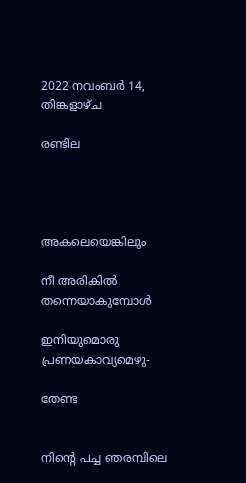2022 നവംബർ 14, തിങ്കളാഴ്‌ച

രണ്ടില




അകലെയെങ്കിലും

നീ അരികിൽ തന്നെയാകുമ്പോൾ

ഇനിയുമൊരു പ്രണയകാവ്യമെഴു-

തേണ്ട


നിൻ്റെ പച്ച ഞരമ്പിലെ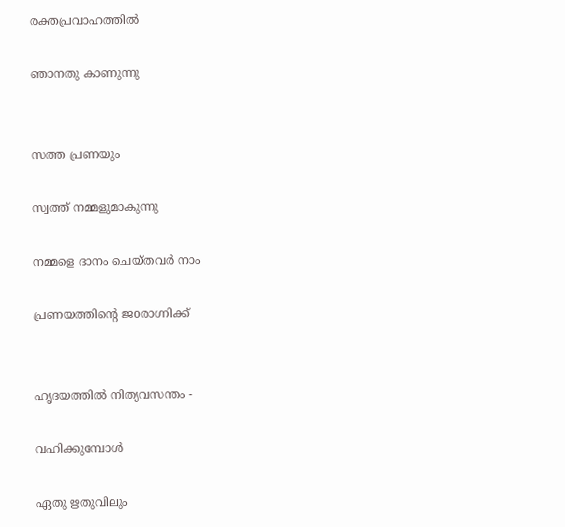രക്തപ്രവാഹത്തിൽ

ഞാനതു കാണുന്നു


സത്ത പ്രണയും

സ്വത്ത് നമ്മളുമാകുന്നു

നമ്മളെ ദാനം ചെയ്തവർ നാം

പ്രണയത്തിൻ്റെ ജoരാഗ്നിക്ക്


ഹൃദയത്തിൽ നിത്യവസന്തം -

വഹിക്കുമ്പോൾ

ഏതു ഋതുവിലും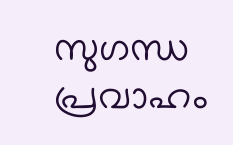സുഗന്ധ പ്രവാഹം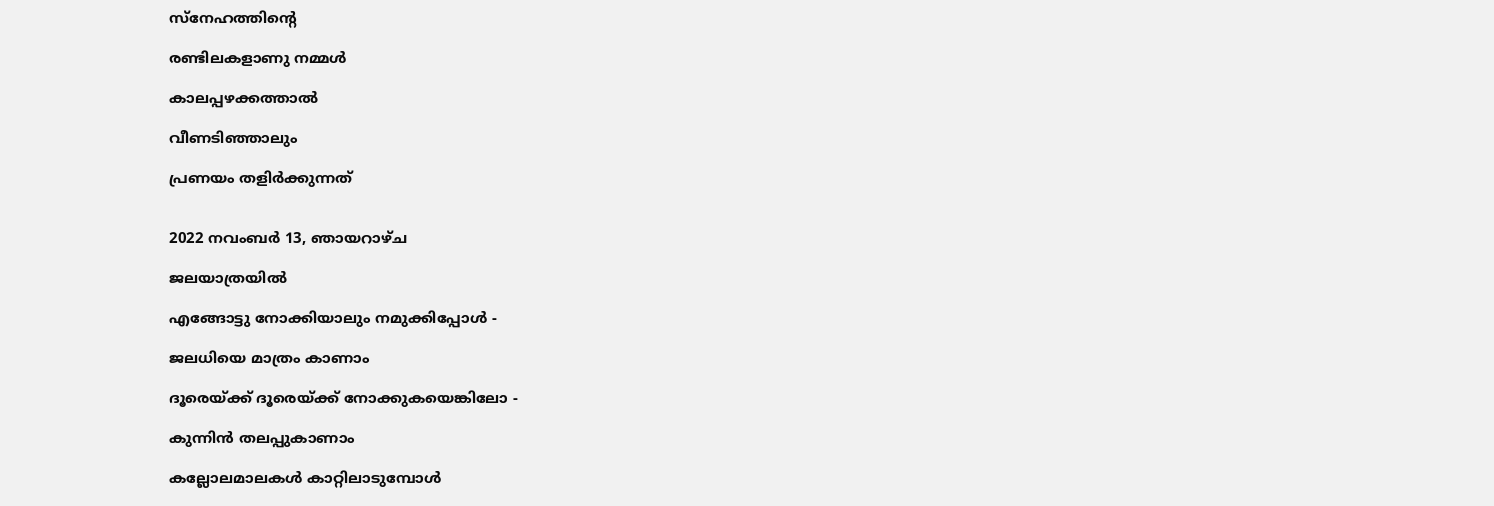സ്നേഹത്തിൻ്റെ

രണ്ടിലകളാണു നമ്മൾ

കാലപ്പഴക്കത്താൽ

വീണടിഞ്ഞാലും

പ്രണയം തളിർക്കുന്നത്


2022 നവംബർ 13, ഞായറാഴ്‌ച

ജലയാത്രയിൽ

എങ്ങോട്ടു നോക്കിയാലും നമുക്കിപ്പോൾ -

ജലധിയെ മാത്രം കാണാം

ദൂരെയ്ക്ക് ദൂരെയ്ക്ക് നോക്കുകയെങ്കിലോ -

കുന്നിൻ തലപ്പുകാണാം

കല്ലോലമാലകൾ കാറ്റിലാടുമ്പോൾ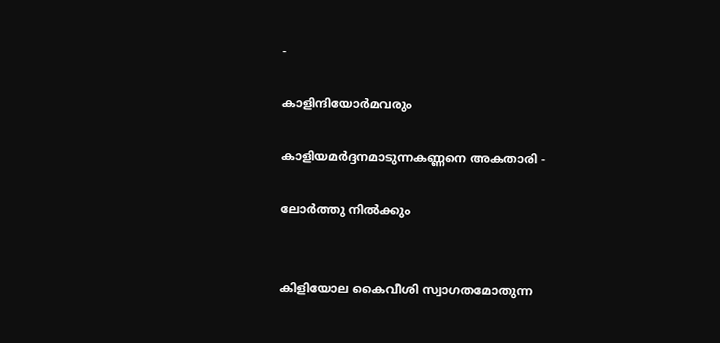-

കാളിന്ദിയോർമവരും

കാളിയമർദ്ദനമാടുന്നകണ്ണനെ അകതാരി -

ലോർത്തു നിൽക്കും


കിളിയോല കൈവീശി സ്വാഗതമോതുന്ന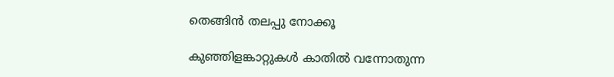തെങ്ങിൻ തലപ്പു നോക്കൂ

കുഞ്ഞിളങ്കാറ്റുകൾ കാതിൽ വന്നോതുന്ന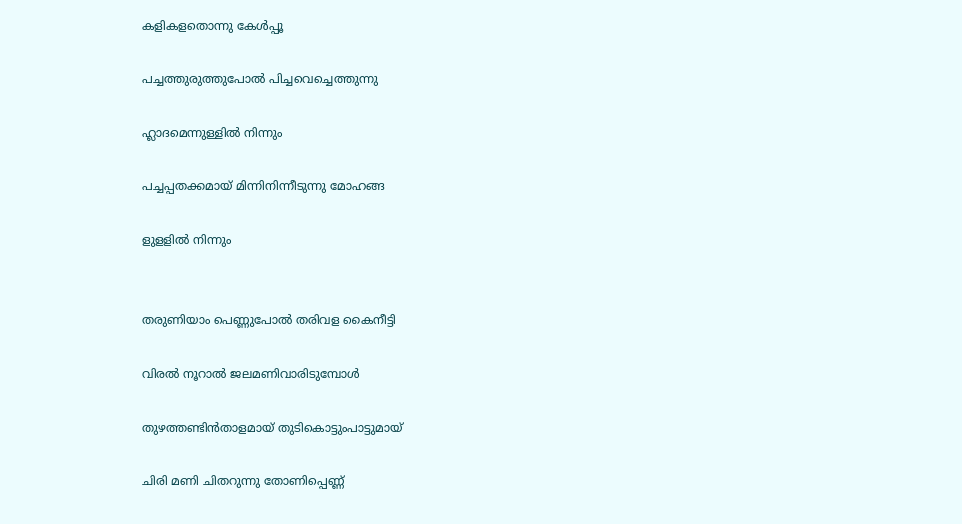കളികളതൊന്നു കേൾപ്പൂ

പച്ചത്തുരുത്തുപോൽ പിച്ചവെച്ചെത്തുന്നു

ഹ്ലാദമെന്നുള്ളിൽ നിന്നും

പച്ചപ്പതക്കമായ് മിന്നിനിന്നീടുന്നു മോഹങ്ങ

ളുളളിൽ നിന്നും


തരുണിയാം പെണ്ണുപോൽ തരിവള കൈനീട്ടി

വിരൽ നൂറാൽ ജലമണിവാരിടുമ്പോൾ

തുഴത്തണ്ടിൻതാളമായ് തുടികൊട്ടുംപാട്ടുമായ്

ചിരി മണി ചിതറുന്നു തോണിപ്പെണ്ണ്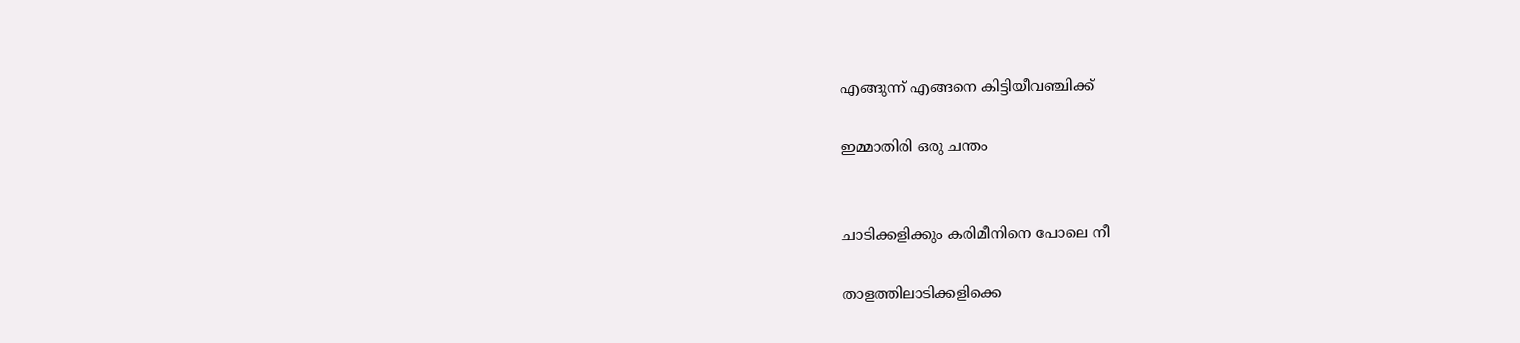എങ്ങുന്ന് എങ്ങനെ കിട്ടിയീവഞ്ചിക്ക്

ഇമ്മാതിരി ഒരു ചന്തം


ചാടിക്കളിക്കും കരിമീനിനെ പോലെ നീ

താളത്തിലാടിക്കളിക്കെ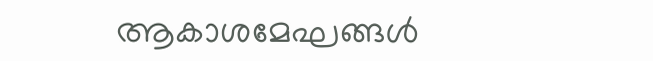ആകാശമേഘങ്ങൾ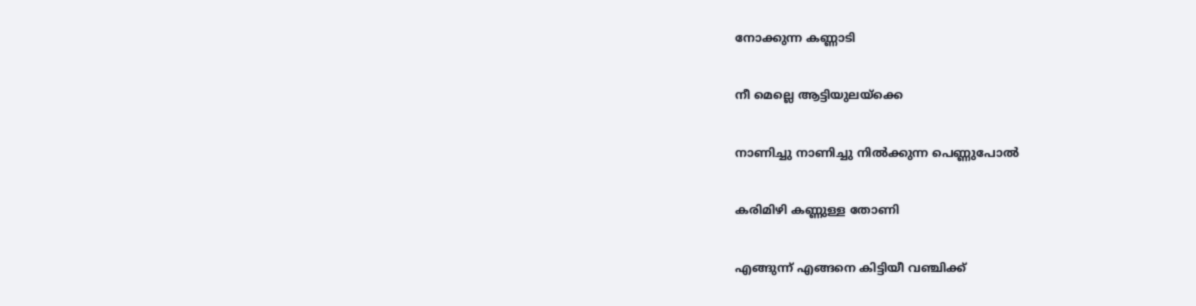നോക്കുന്ന കണ്ണാടി

നീ മെല്ലെ ആട്ടിയുലയ്ക്കെ

നാണിച്ചു നാണിച്ചു നിൽക്കുന്ന പെണ്ണുപോൽ

കരിമിഴി കണ്ണുള്ള തോണി

എങ്ങുന്ന് എങ്ങനെ കിട്ടിയീ വഞ്ചിക്ക്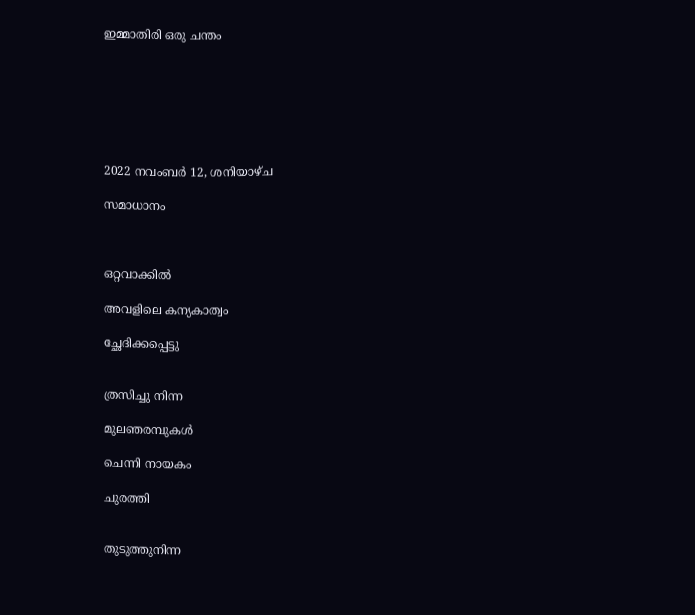ഇമ്മാതിരി ഒരു ചന്തം







2022 നവംബർ 12, ശനിയാഴ്‌ച

സമാധാനം



ഒറ്റവാക്കിൽ

അവളിലെ കന്യകാത്വം

ച്ഛേദിക്കപ്പെട്ടു


ത്രസിച്ചു നിന്ന

മുലഞരമ്പുകൾ

ചെന്നി നായകം

ചുരത്തി


തുടുത്തുനിന്ന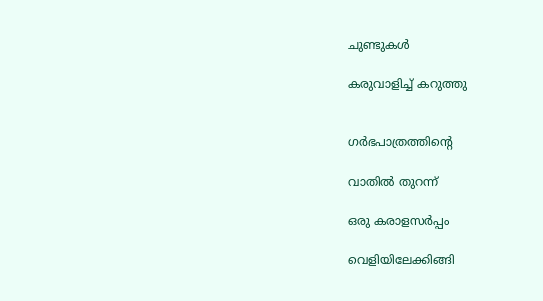ചുണ്ടുകൾ

കരുവാളിച്ച് കറുത്തു


ഗർഭപാത്രത്തിൻ്റെ

വാതിൽ തുറന്ന്

ഒരു കരാളസർപ്പം

വെളിയിലേക്കിങ്ങി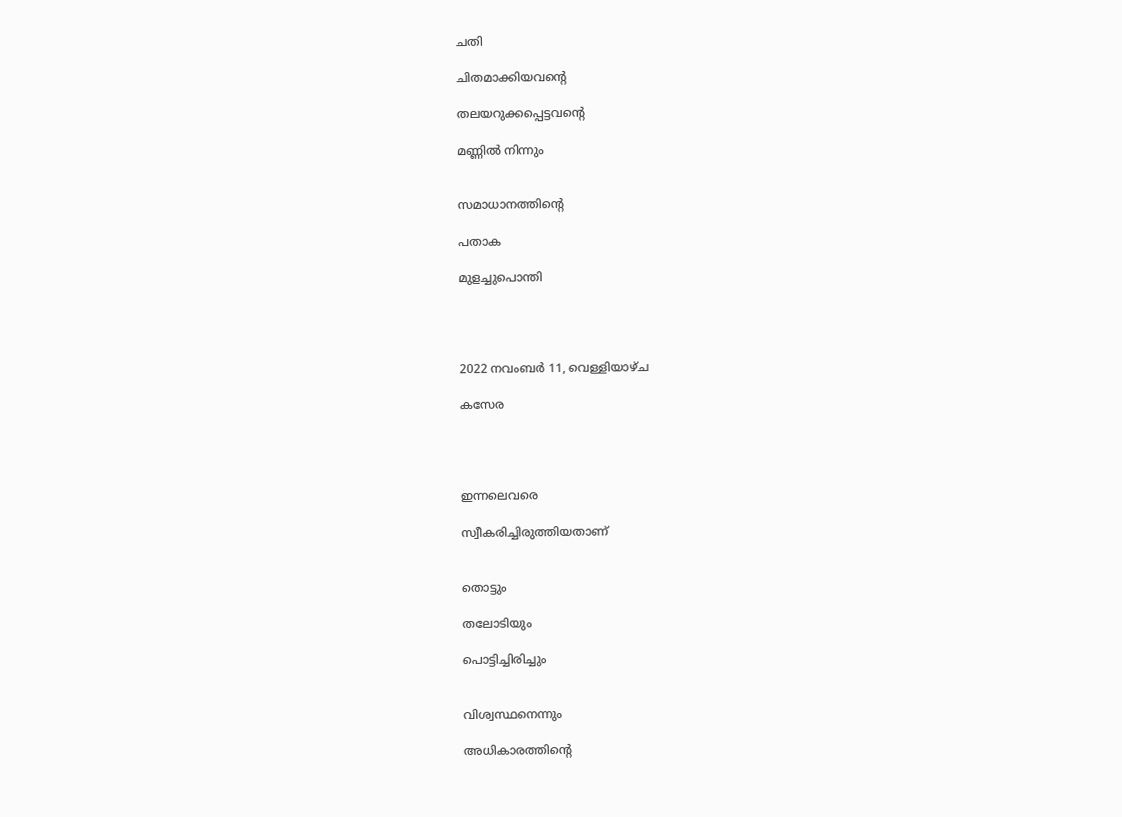ചതി

ചിതമാക്കിയവൻ്റെ

തലയറുക്കപ്പെട്ടവൻ്റെ

മണ്ണിൽ നിന്നും


സമാധാനത്തിൻ്റെ

പതാക

മുളച്ചുപൊന്തി




2022 നവംബർ 11, വെള്ളിയാഴ്‌ച

കസേര




ഇന്നലെവരെ

സ്വീകരിച്ചിരുത്തിയതാണ്


തൊട്ടും

തലോടിയും

പൊട്ടിച്ചിരിച്ചും


വിശ്വസ്ഥനെന്നും

അധികാരത്തിൻ്റെ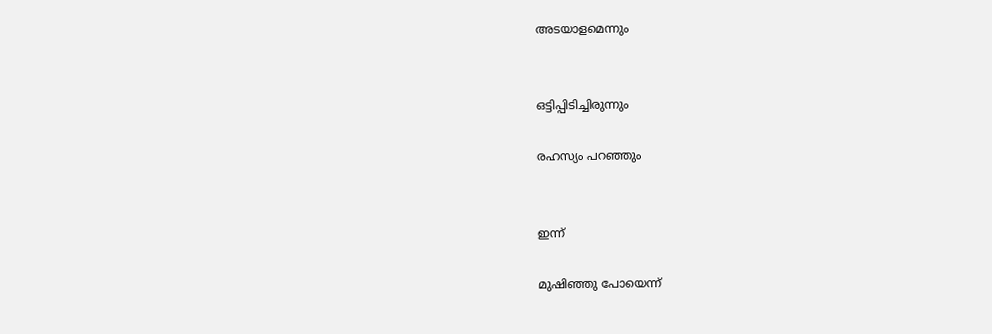അടയാളമെന്നും


ഒട്ടിപ്പിടിച്ചിരുന്നും

രഹസ്യം പറഞ്ഞും


ഇന്ന്

മുഷിഞ്ഞു പോയെന്ന്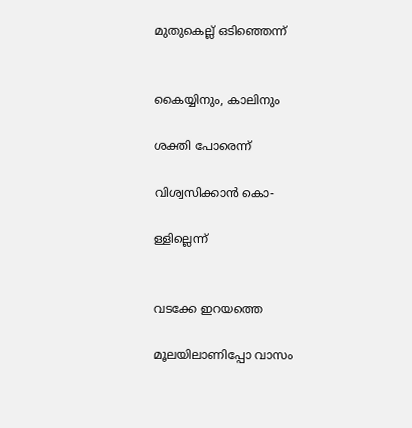മുതുകെല്ല് ഒടിഞ്ഞെന്ന്


കൈയ്യിനും, കാലിനും

ശക്തി പോരെന്ന്

വിശ്വസിക്കാൻ കൊ-

ള്ളില്ലെന്ന്


വടക്കേ ഇറയത്തെ

മൂലയിലാണിപ്പോ വാസം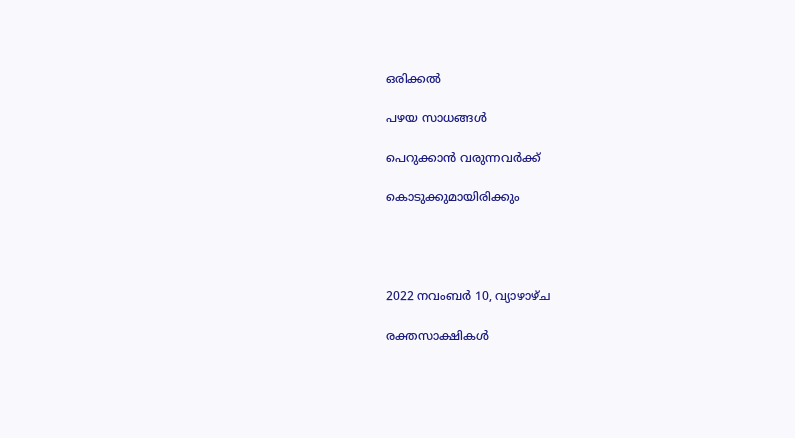ഒരിക്കൽ

പഴയ സാധങ്ങൾ

പെറുക്കാൻ വരുന്നവർക്ക്

കൊടുക്കുമായിരിക്കും




2022 നവംബർ 10, വ്യാഴാഴ്‌ച

രക്തസാക്ഷികൾ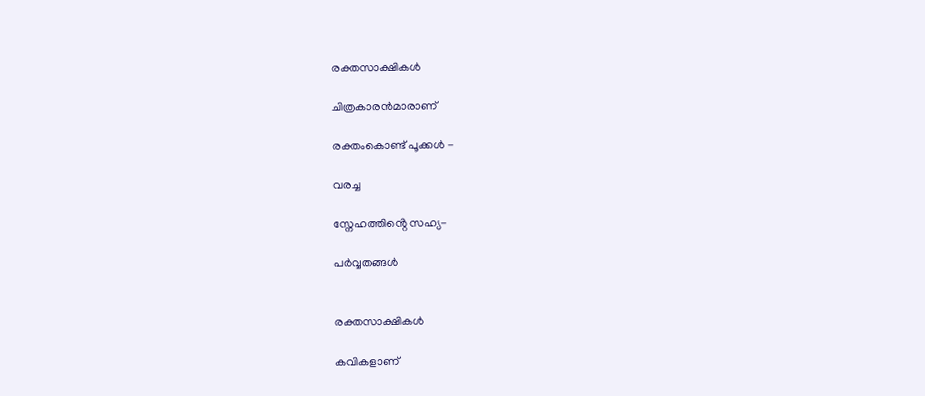രക്തസാക്ഷികൾ

ചിത്രകാരൻമാരാണ്

രക്തംകൊണ്ട് പൂക്കൾ -

വരച്ച

സ്നേഹത്തിൻ്റെ സഹ്യ-

പർവ്വതങ്ങൾ


രക്തസാക്ഷികൾ

കവികളാണ്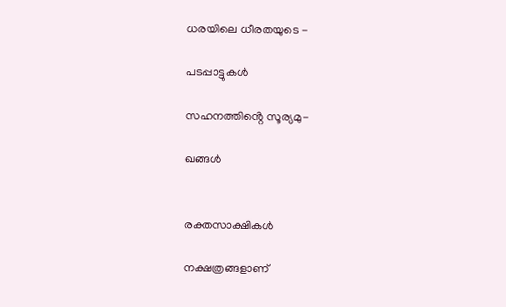ധരയിലെ ധീരതയുടെ -

പടപ്പാട്ടുകൾ

സഹനത്തിൻ്റെ സൂര്യമു-

ഖങ്ങൾ


രക്തസാക്ഷികൾ

നക്ഷത്രങ്ങളാണ്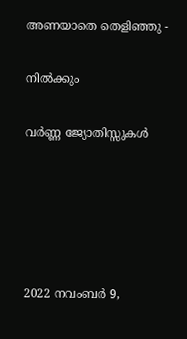അണയാതെ തെളിഞ്ഞു -

നിൽക്കും

വർണ്ണ ജ്യോതിസ്സുകൾ





2022 നവംബർ 9,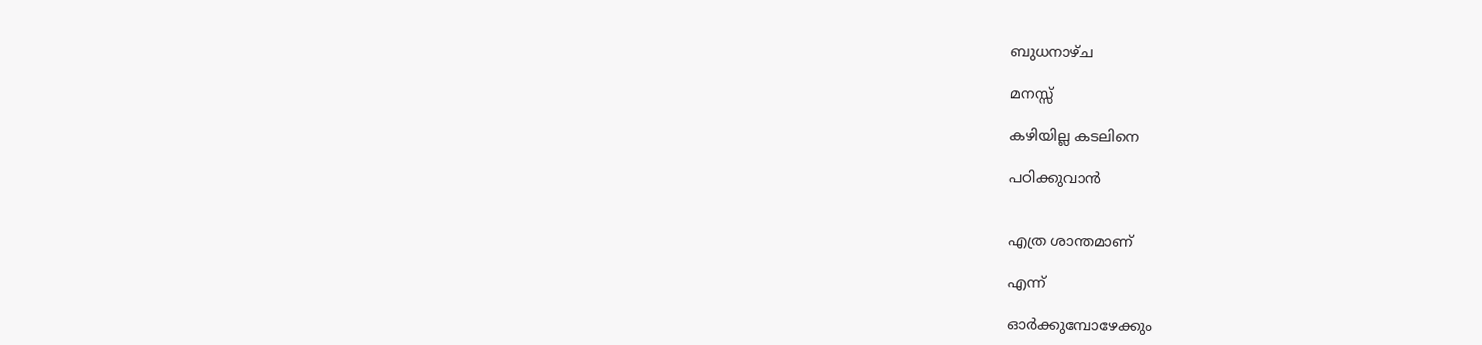ബുധനാഴ്‌ച

മനസ്സ്

കഴിയില്ല കടലിനെ

പഠിക്കുവാൻ


എത്ര ശാന്തമാണ്

എന്ന്

ഓർക്കുമ്പോഴേക്കും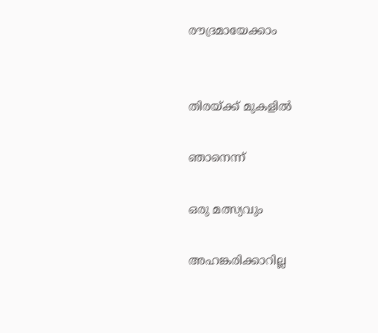രൗദ്രമായേക്കാം


തിരയ്ക്ക് മുകളിൽ

ഞാനെന്ന്

ഒരു മത്സ്യവും

അഹങ്കരിക്കാറില്ല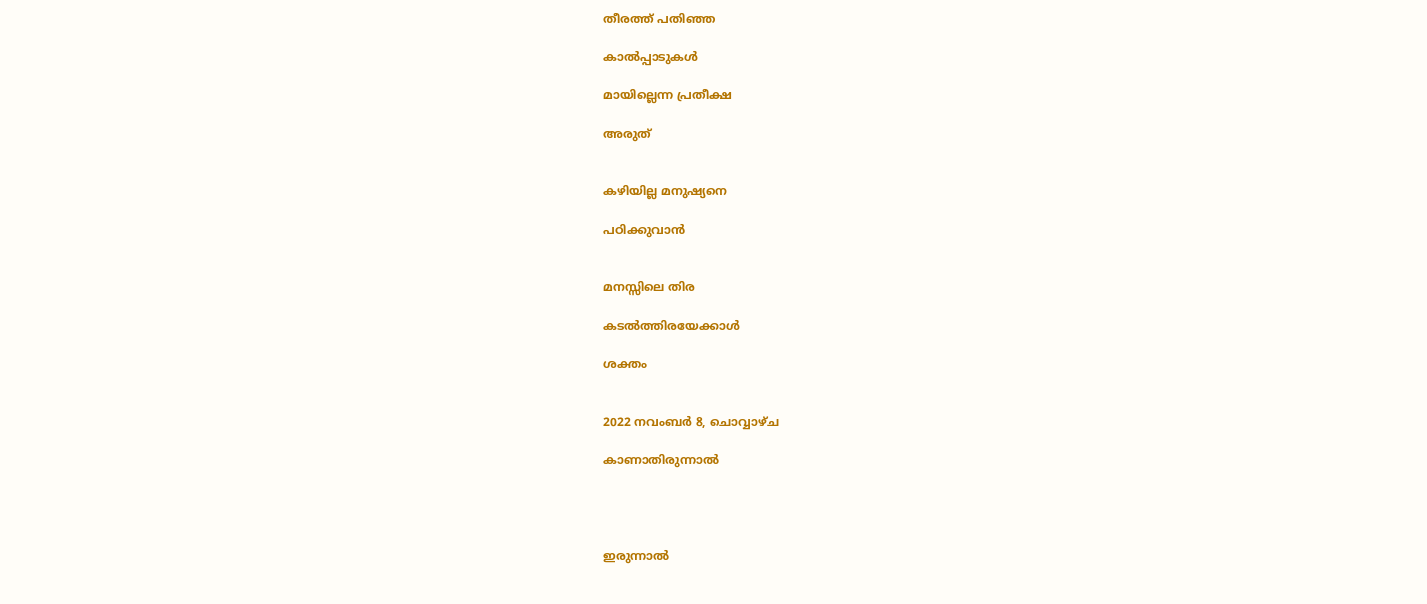തീരത്ത് പതിഞ്ഞ

കാൽപ്പാടുകൾ

മായില്ലെന്ന പ്രതീക്ഷ

അരുത്


കഴിയില്ല മനുഷ്യനെ

പഠിക്കുവാൻ


മനസ്സിലെ തിര

കടൽത്തിരയേക്കാൾ

ശക്തം


2022 നവംബർ 8, ചൊവ്വാഴ്ച

കാണാതിരുന്നാൽ




ഇരുന്നാൽ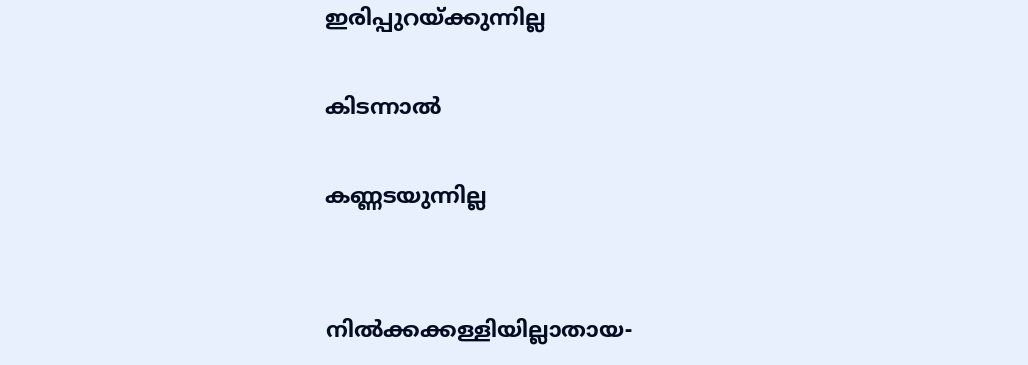ഇരിപ്പുറയ്ക്കുന്നില്ല

കിടന്നാൽ

കണ്ണടയുന്നില്ല


നിൽക്കക്കള്ളിയില്ലാതായ-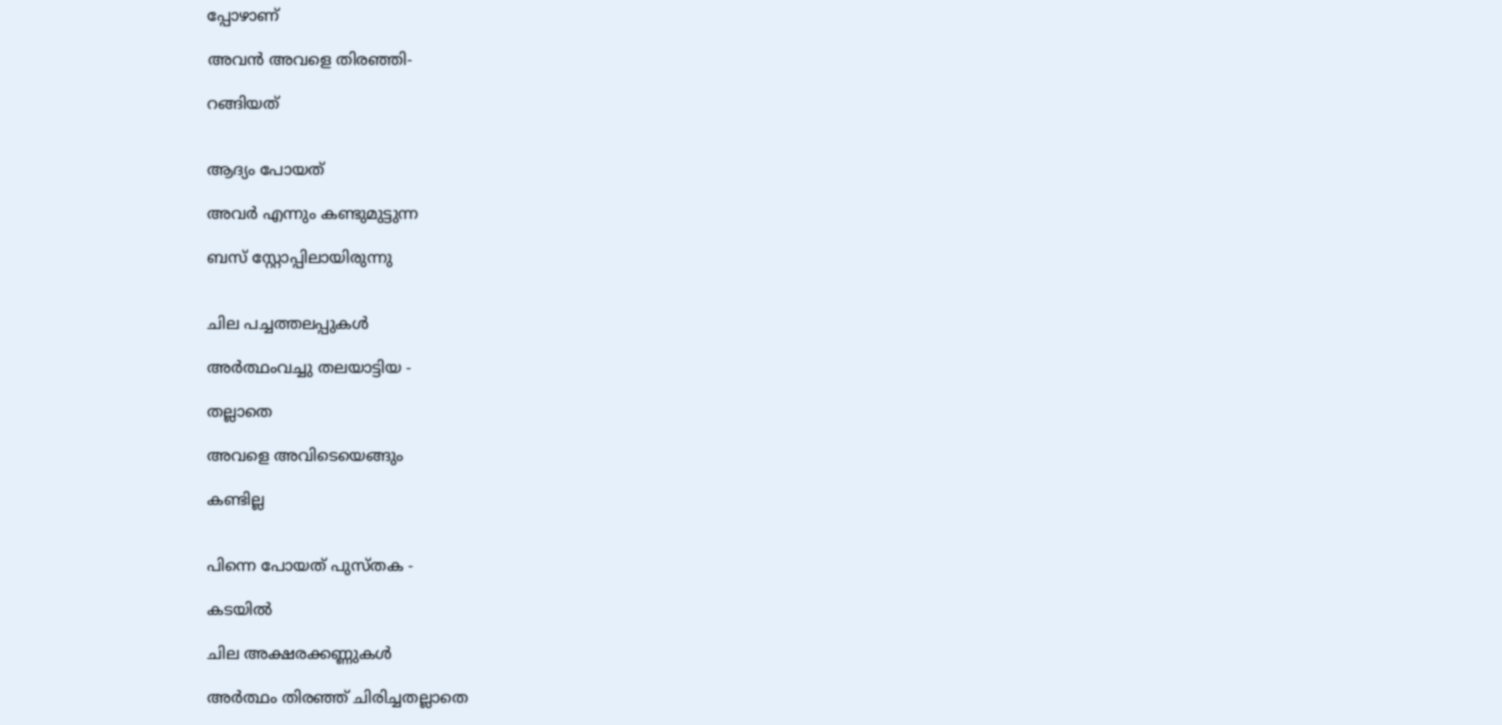പ്പോഴാണ്

അവൻ അവളെ തിരഞ്ഞി-

റങ്ങിയത്


ആദ്യം പോയത്

അവർ എന്നും കണ്ടുമുട്ടുന്ന

ബസ് സ്റ്റോപ്പിലായിരുന്നു


ചില പച്ചത്തലപ്പുകൾ

അർത്ഥംവച്ചു തലയാട്ടിയ -

തല്ലാതെ

അവളെ അവിടെയെങ്ങും

കണ്ടില്ല


പിന്നെ പോയത് പുസ്തക -

കടയിൽ

ചില അക്ഷരക്കണ്ണുകൾ

അർത്ഥം തിരഞ്ഞ് ചിരിച്ചതല്ലാതെ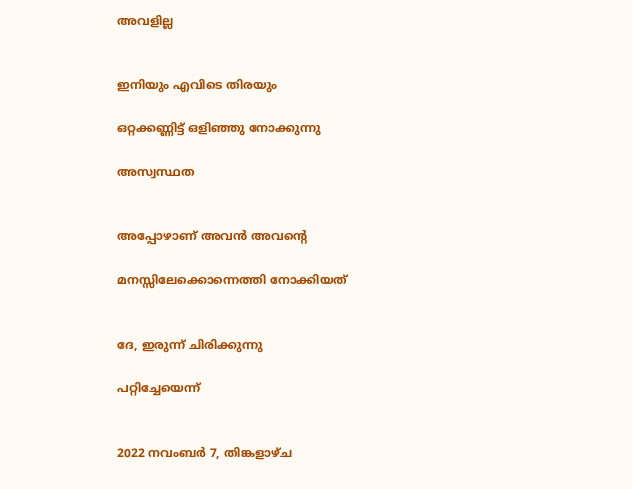അവളില്ല


ഇനിയും എവിടെ തിരയും

ഒറ്റക്കണ്ണിട്ട് ഒളിഞ്ഞു നോക്കുന്നു

അസ്വസ്ഥത


അപ്പോഴാണ് അവൻ അവൻ്റെ

മനസ്സിലേക്കൊന്നെത്തി നോക്കിയത്


ദേ, ഇരുന്ന് ചിരിക്കുന്നു

പറ്റിച്ചേയെന്ന്


2022 നവംബർ 7, തിങ്കളാഴ്‌ച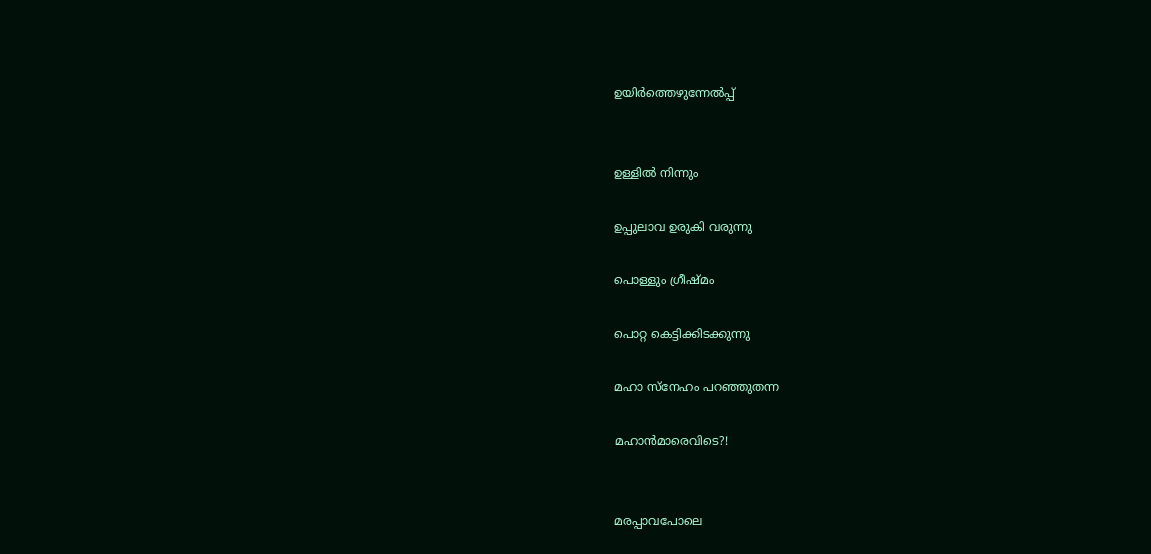ഉയിർത്തെഴുന്നേൽപ്പ്


ഉള്ളിൽ നിന്നും

ഉപ്പുലാവ ഉരുകി വരുന്നു

പൊള്ളും ഗ്രീഷ്മം

പൊറ്റ കെട്ടിക്കിടക്കുന്നു

മഹാ സ്നേഹം പറഞ്ഞുതന്ന

മഹാൻമാരെവിടെ?!


മരപ്പാവപോലെ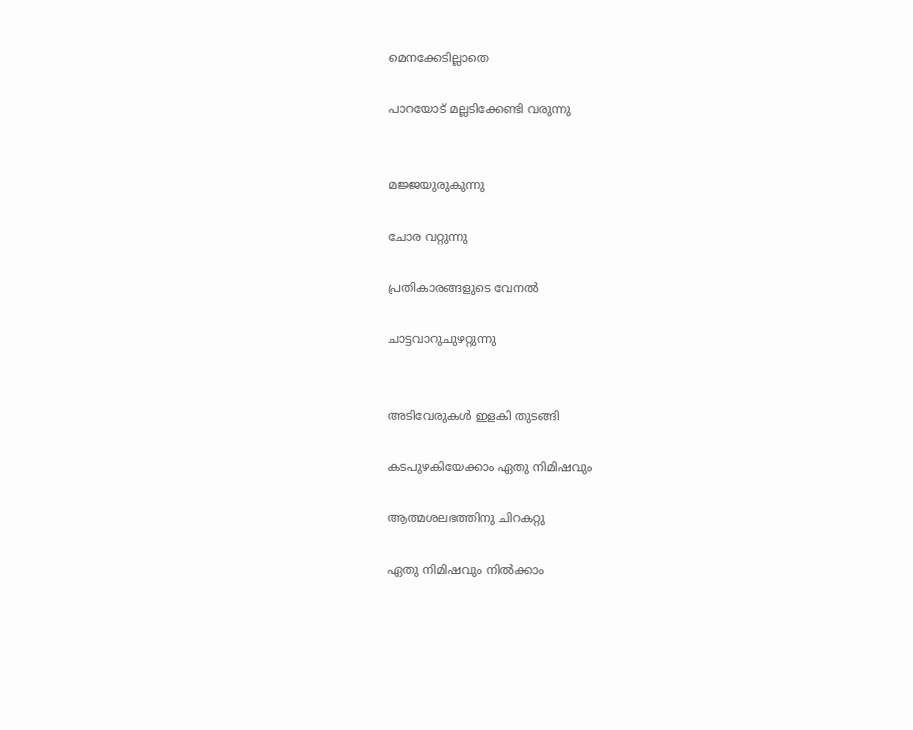മെനക്കേടില്ലാതെ

പാറയോട് മല്ലടിക്കേണ്ടി വരുന്നു


മജ്ജയുരുകുന്നു

ചോര വറ്റുന്നു

പ്രതികാരങ്ങളുടെ വേനൽ

ചാട്ടവാറുചുഴറ്റുന്നു


അടിവേരുകൾ ഇളകി തുടങ്ങി

കടപുഴകിയേക്കാം ഏതു നിമിഷവും

ആത്മശലഭത്തിനു ചിറകറ്റു

ഏതു നിമിഷവും നിൽക്കാം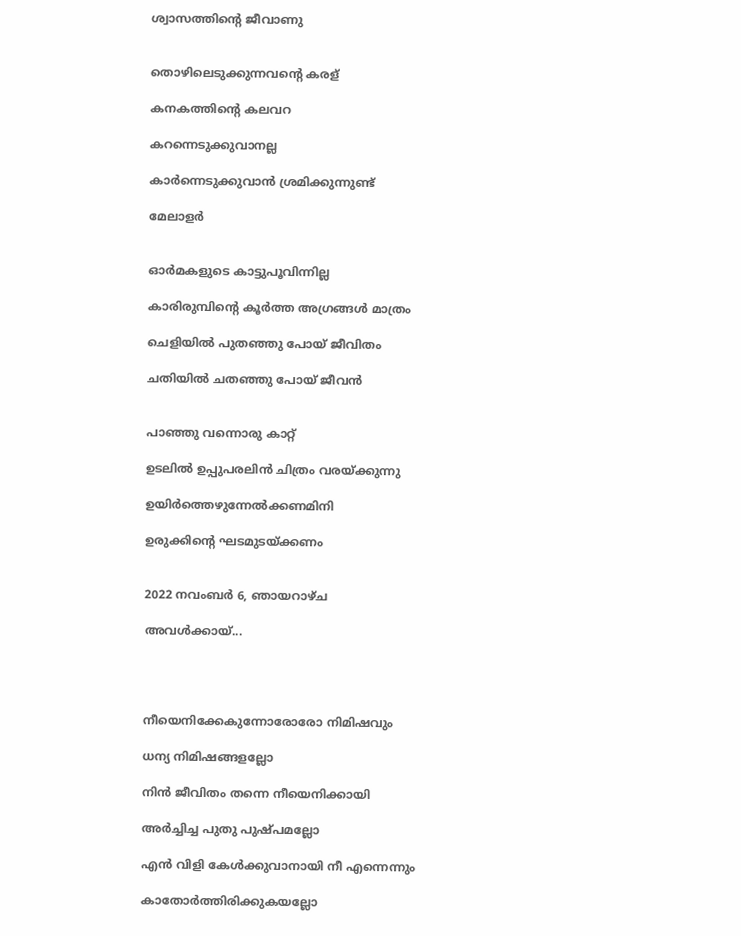ശ്വാസത്തിൻ്റെ ജീവാണു


തൊഴിലെടുക്കുന്നവൻ്റെ കരള്

കനകത്തിൻ്റെ കലവറ

കറന്നെടുക്കുവാനല്ല

കാർന്നെടുക്കുവാൻ ശ്രമിക്കുന്നുണ്ട്

മേലാളർ


ഓർമകളുടെ കാട്ടുപൂവിന്നില്ല

കാരിരുമ്പിൻ്റെ കൂർത്ത അഗ്രങ്ങൾ മാത്രം

ചെളിയിൽ പുതഞ്ഞു പോയ് ജീവിതം

ചതിയിൽ ചതഞ്ഞു പോയ് ജീവൻ


പാഞ്ഞു വന്നൊരു കാറ്റ്

ഉടലിൽ ഉപ്പുപരലിൻ ചിത്രം വരയ്ക്കുന്നു

ഉയിർത്തെഴുന്നേൽക്കണമിനി

ഉരുക്കിൻ്റെ ഘടമുടയ്ക്കണം


2022 നവംബർ 6, ഞായറാഴ്‌ച

അവൾക്കായ്...




നീയെനിക്കേകുന്നോരോരോ നിമിഷവും

ധന്യ നിമിഷങ്ങളല്ലോ

നിൻ ജീവിതം തന്നെ നീയെനിക്കായി

അർച്ചിച്ച പുതു പുഷ്പമല്ലോ

എൻ വിളി കേൾക്കുവാനായി നീ എന്നെന്നും

കാതോർത്തിരിക്കുകയല്ലോ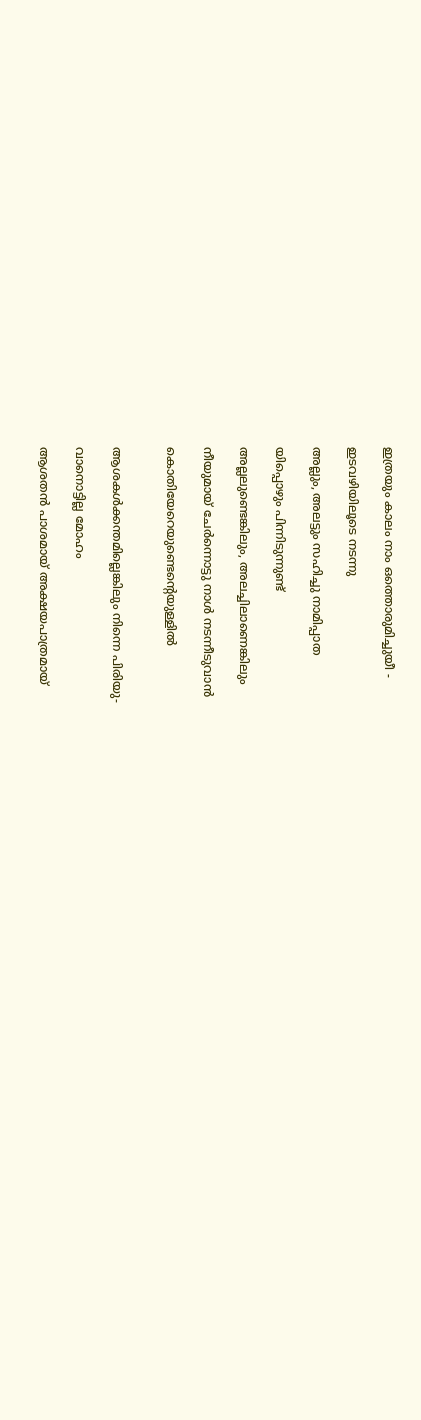ഇത്രയും കാലം നാം ഒത്തൊരുമിച്ചുയീ -

ഇടവഴിയിലൂടെ നടന്നു

അല്ലും, അലട്ടും സഹിച്ചു നാമിപ്പാത

യിപ്പൊഴും പിന്നിടുന്നുണ്ട്

അല്ലലുണ്ടെങ്കിലും, അലച്ചിലാണെങ്കിലും

നീയുമായ് ചേർന്നൊട്ടു നാൾ നടന്നീടുവാൻ

കൊതിയേറെയുണ്ടെൻ്റെയുള്ളിൽ


ആശകൾക്കന്തമില്ലെങ്കിലും നിന്നെ പിരിയു-

വാനൊട്ടില്ല മോഹം

ആശതൻ പാശമായ് അക്ഷയപാത്രമായ്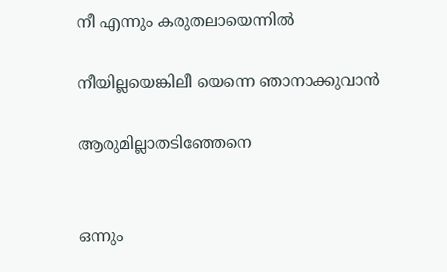നീ എന്നും കരുതലായെന്നിൽ

നീയില്ലയെങ്കിലീ യെന്നെ ഞാനാക്കുവാൻ

ആരുമില്ലാതടിഞ്ഞേനെ


ഒന്നും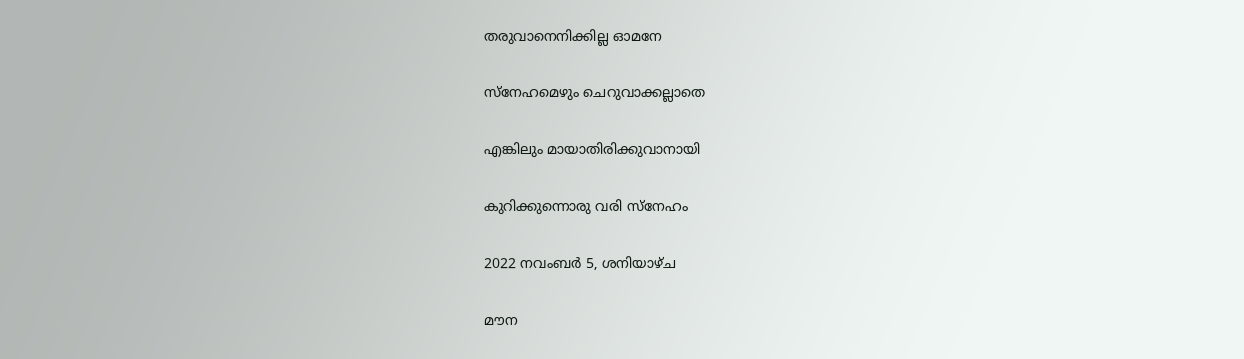തരുവാനെനിക്കില്ല ഓമനേ

സ്നേഹമെഴും ചെറുവാക്കല്ലാതെ

എങ്കിലും മായാതിരിക്കുവാനായി

കുറിക്കുന്നൊരു വരി സ്നേഹം

2022 നവംബർ 5, ശനിയാഴ്‌ച

മൗന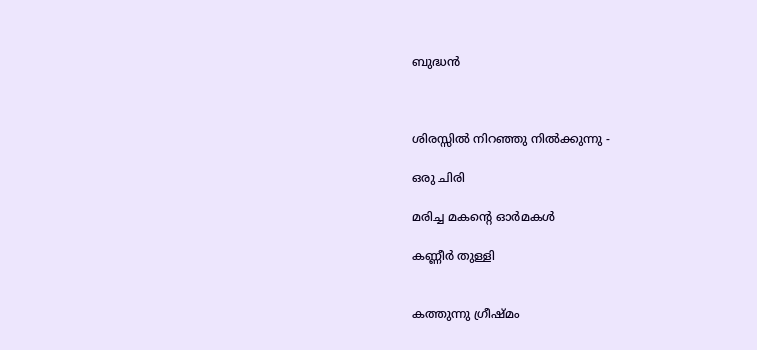ബുദ്ധൻ



ശിരസ്സിൽ നിറഞ്ഞു നിൽക്കുന്നു -

ഒരു ചിരി

മരിച്ച മകൻ്റെ ഓർമകൾ

കണ്ണീർ തുള്ളി


കത്തുന്നു ഗ്രീഷ്മം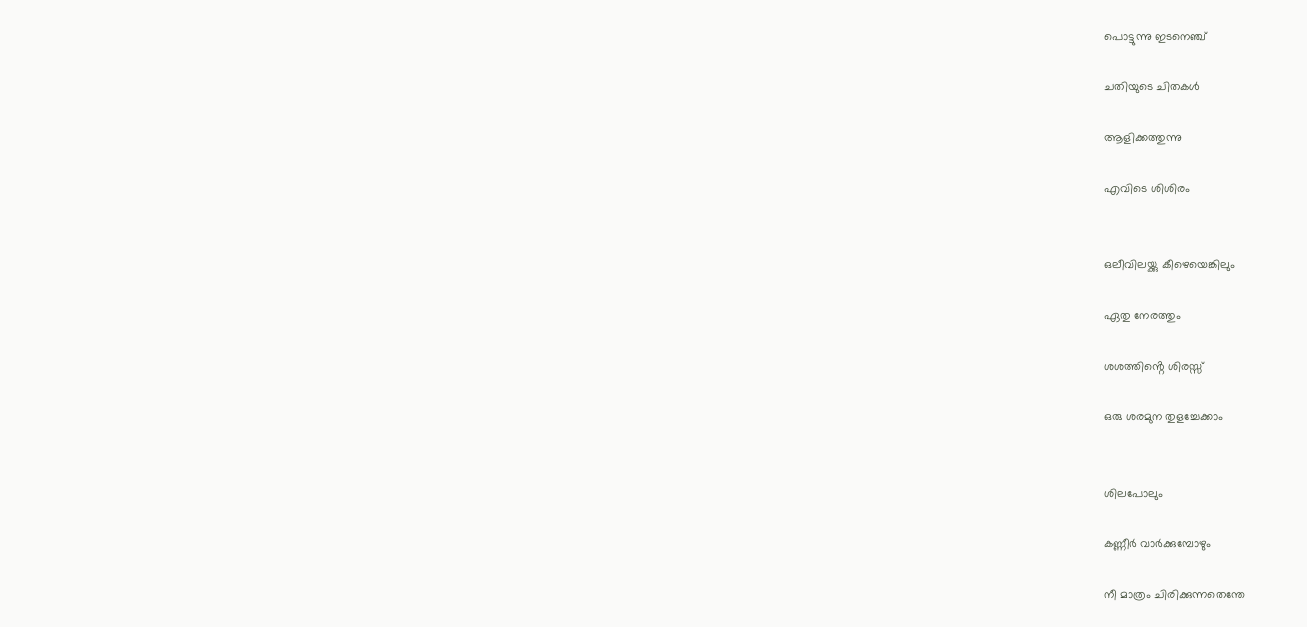പൊട്ടുന്നു ഇടനെഞ്ച്

ചതിയുടെ ചിതകൾ

ആളിക്കത്തുന്നു

എവിടെ ശിശിരം


ഒലീവിലയ്ക്കു കീഴെയെങ്കിലും

ഏതു നേരത്തും

ശശത്തിൻ്റെ ശിരസ്സ്

ഒരു ശരമുന തുളച്ചേക്കാം


ശിലപോലും

കണ്ണീർ വാർക്കുമ്പോഴും

നീ മാത്രം ചിരിക്കുന്നതെന്തേ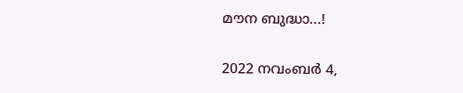മൗന ബുദ്ധാ...!

2022 നവംബർ 4,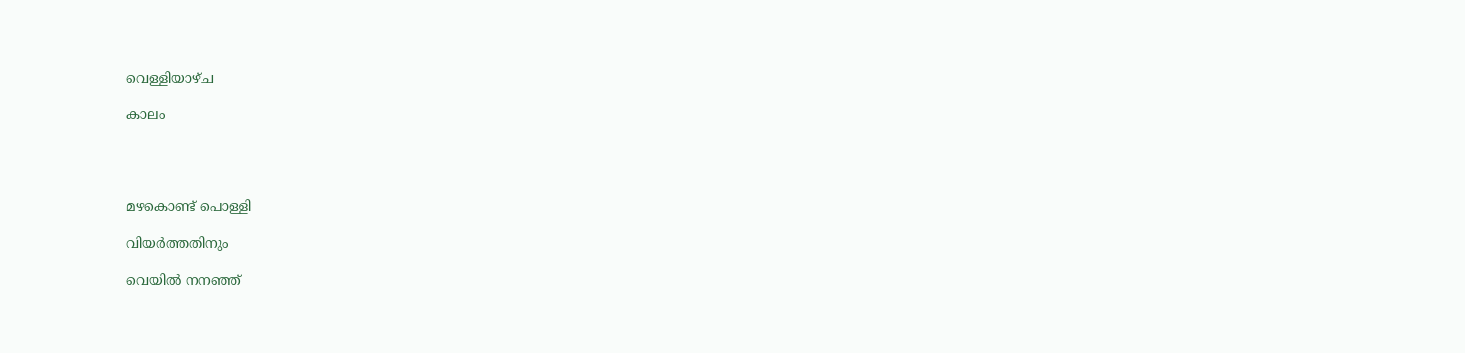വെള്ളിയാഴ്‌ച

കാലം




മഴകൊണ്ട് പൊള്ളി

വിയർത്തതിനും

വെയിൽ നനഞ്ഞ്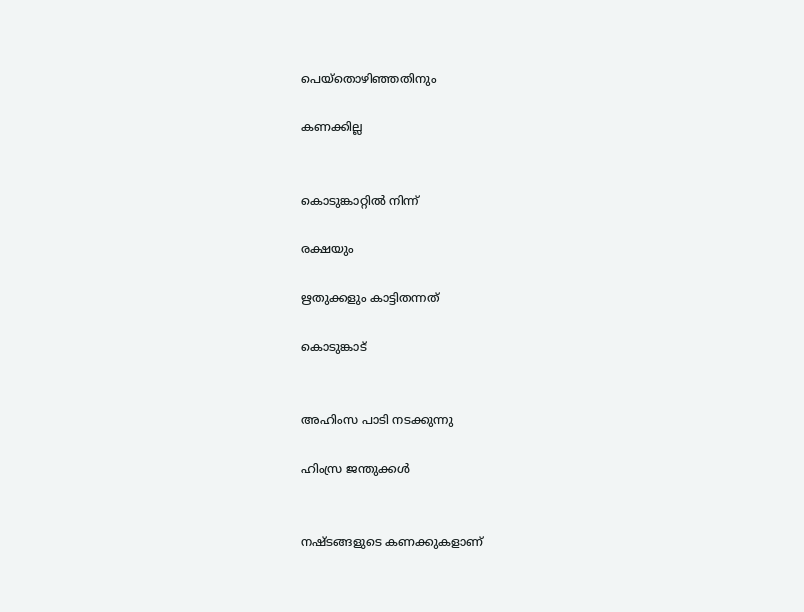പെയ്തൊഴിഞ്ഞതിനും

കണക്കില്ല


കൊടുങ്കാറ്റിൽ നിന്ന്

രക്ഷയും

ഋതുക്കളും കാട്ടിതന്നത്

കൊടുങ്കാട്


അഹിംസ പാടി നടക്കുന്നു

ഹിംസ്ര ജന്തുക്കൾ


നഷ്ടങ്ങളുടെ കണക്കുകളാണ്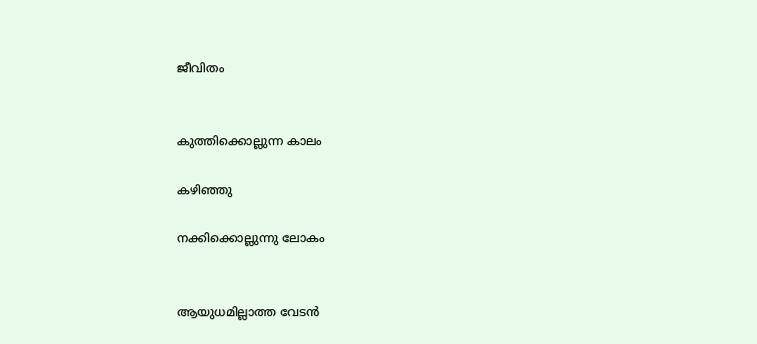ജീവിതം


കുത്തിക്കൊല്ലുന്ന കാലം

കഴിഞ്ഞു

നക്കിക്കൊല്ലുന്നു ലോകം


ആയുധമില്ലാത്ത വേടൻ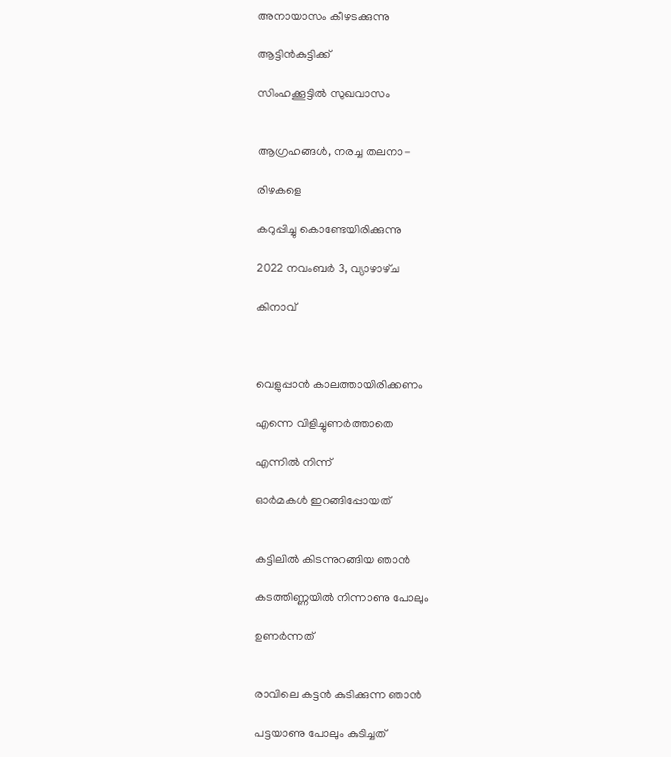അനായാസം കീഴടക്കുന്നു

ആട്ടിൻകുട്ടിക്ക്

സിംഹക്കൂട്ടിൽ സുഖവാസം


ആഗ്രഹങ്ങൾ, നരച്ച തലനാ-

രിഴകളെ

കറുപ്പിച്ചു കൊണ്ടേയിരിക്കുന്നു

2022 നവംബർ 3, വ്യാഴാഴ്‌ച

കിനാവ്



വെളുപ്പാൻ കാലത്തായിരിക്കണം

എന്നെ വിളിച്ചുണർത്താതെ

എന്നിൽ നിന്ന്

ഓർമകൾ ഇറങ്ങിപ്പോയത്


കട്ടിലിൽ കിടന്നുറങ്ങിയ ഞാൻ

കടത്തിണ്ണയിൽ നിന്നാണു പോലും

ഉണർന്നത്


രാവിലെ കട്ടൻ കുടിക്കുന്ന ഞാൻ

പട്ടയാണു പോലും കുടിച്ചത്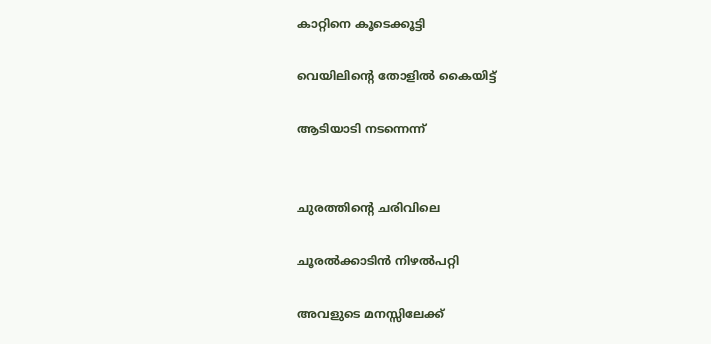കാറ്റിനെ കൂടെക്കൂട്ടി

വെയിലിൻ്റെ തോളിൽ കൈയിട്ട്

ആടിയാടി നടന്നെന്ന്


ചുരത്തിൻ്റെ ചരിവിലെ

ചൂരൽക്കാടിൻ നിഴൽപറ്റി

അവളുടെ മനസ്സിലേക്ക്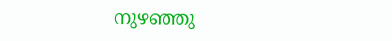നുഴഞ്ഞു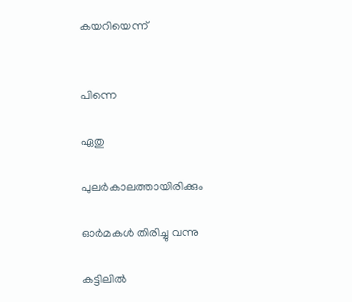കയറിയെന്ന്


പിന്നെ

ഏതു

പുലർകാലത്തായിരിക്കും

ഓർമകൾ തിരിച്ചു വന്നു

കട്ടിലിൽ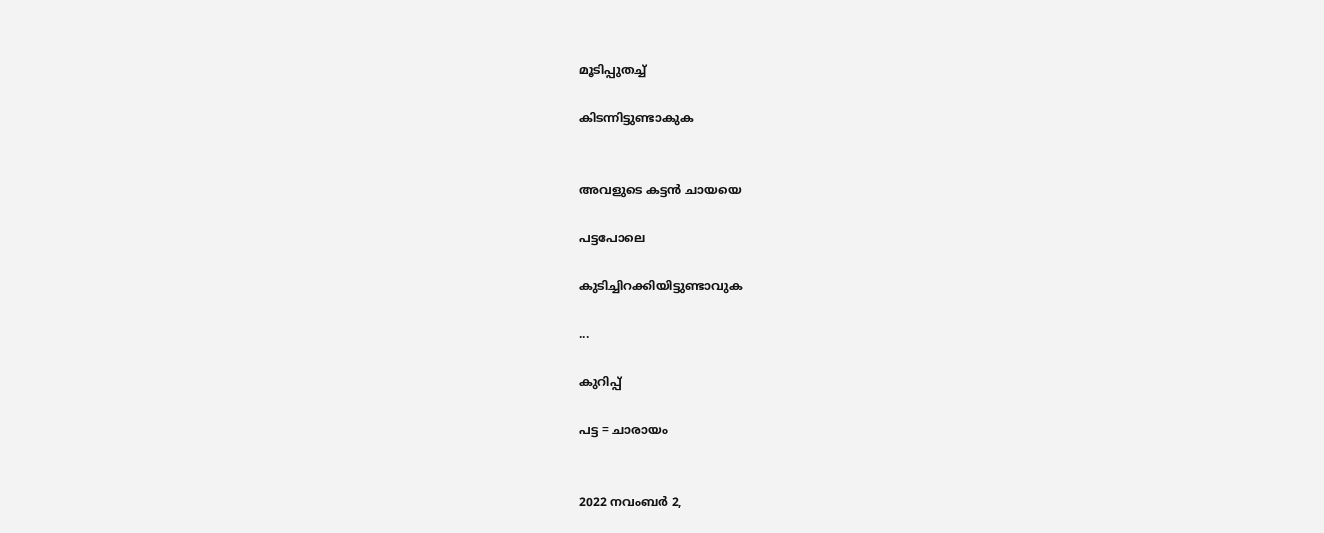മൂടിപ്പുതച്ച്

കിടന്നിട്ടുണ്ടാകുക


അവളുടെ കട്ടൻ ചായയെ

പട്ടപോലെ

കുടിച്ചിറക്കിയിട്ടുണ്ടാവുക

...

കുറിപ്പ്

പട്ട = ചാരായം


2022 നവംബർ 2,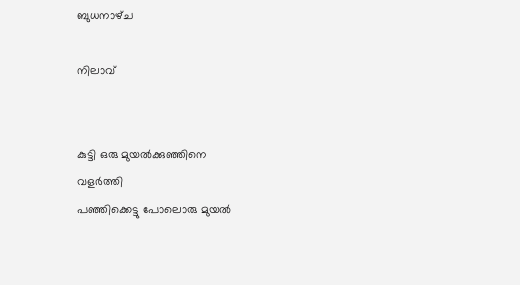ബുധനാഴ്‌ച

നിലാവ്


കുട്ടി ഒരു മുയൽക്കുഞ്ഞിനെ
വളർത്തി
പഞ്ഞിക്കെട്ടു പോലൊരു മുയൽ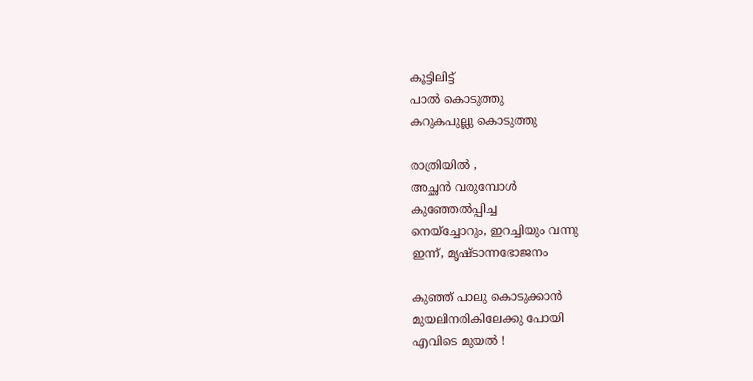കൂട്ടിലിട്ട്
പാൽ കൊടുത്തു
കറുകപുല്ലു കൊടുത്തു

രാത്രിയിൽ ,
അച്ഛൻ വരുമ്പോൾ
കുഞ്ഞേൽപ്പിച്ച
നെയ്ച്ചോറും, ഇറച്ചിയും വന്നു
ഇന്ന്, മൃഷ്ടാന്നഭോജനം

കുഞ്ഞ് പാലു കൊടുക്കാൻ
മുയലിനരികിലേക്കു പോയി
എവിടെ മുയൽ !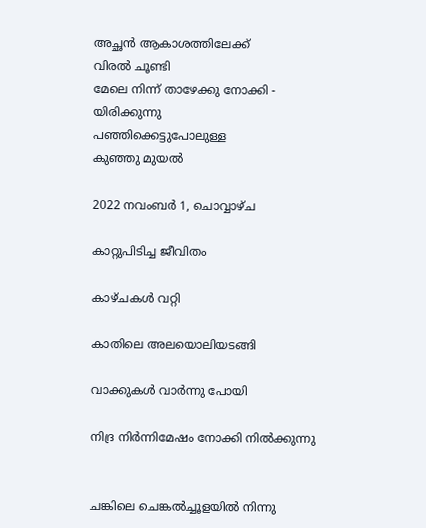അച്ഛൻ ആകാശത്തിലേക്ക്
വിരൽ ചൂണ്ടി
മേലെ നിന്ന് താഴേക്കു നോക്കി -
യിരിക്കുന്നു
പഞ്ഞിക്കെട്ടുപോലുള്ള
കുഞ്ഞു മുയൽ

2022 നവംബർ 1, ചൊവ്വാഴ്ച

കാറ്റുപിടിച്ച ജീവിതം

കാഴ്ചകൾ വറ്റി

കാതിലെ അലയൊലിയടങ്ങി

വാക്കുകൾ വാർന്നു പോയി

നിദ്ര നിർന്നിമേഷം നോക്കി നിൽക്കുന്നു


ചങ്കിലെ ചെങ്കൽച്ചൂളയിൽ നിന്നു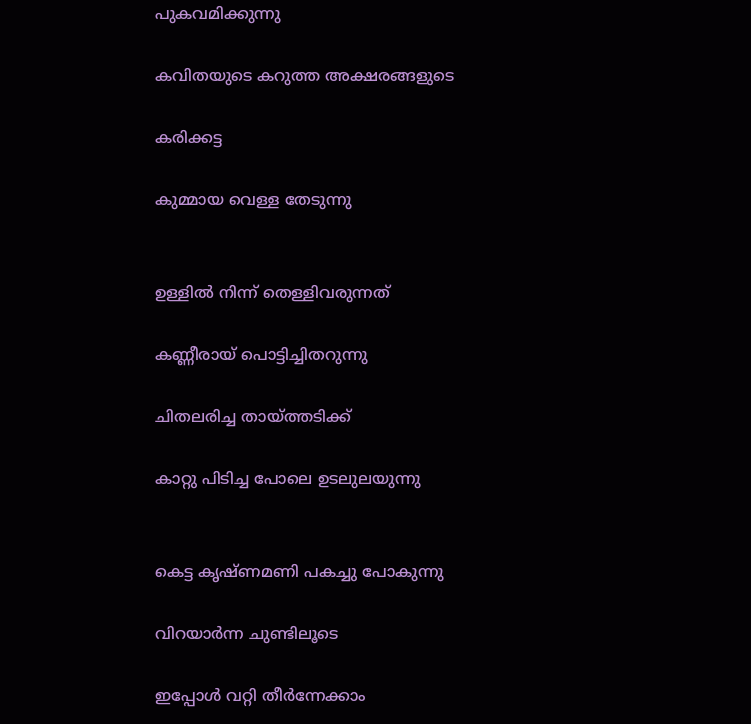പുകവമിക്കുന്നു

കവിതയുടെ കറുത്ത അക്ഷരങ്ങളുടെ

കരിക്കട്ട

കുമ്മായ വെള്ള തേടുന്നു


ഉള്ളിൽ നിന്ന് തെള്ളിവരുന്നത്

കണ്ണീരായ് പൊട്ടിച്ചിതറുന്നു

ചിതലരിച്ച തായ്ത്തടിക്ക്

കാറ്റു പിടിച്ച പോലെ ഉടലുലയുന്നു


കെട്ട കൃഷ്ണമണി പകച്ചു പോകുന്നു

വിറയാർന്ന ചുണ്ടിലൂടെ

ഇപ്പോൾ വറ്റി തീർന്നേക്കാം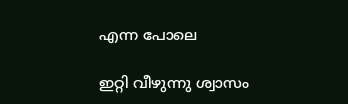എന്ന പോലെ

ഇറ്റി വീഴുന്നു ശ്വാസം